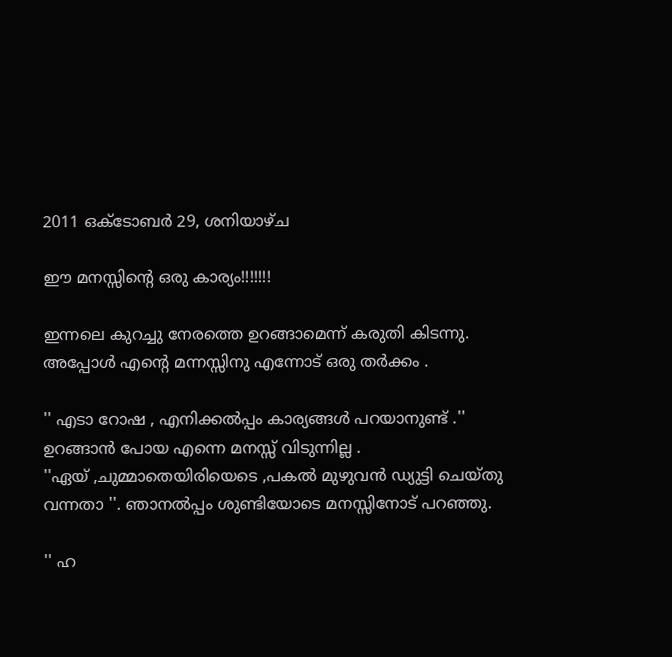2011 ഒക്‌ടോബർ 29, ശനിയാഴ്‌ച

ഈ മനസ്സിന്റെ ഒരു കാര്യം!!!!!!!

ഇന്നലെ കുറച്ചു നേരത്തെ ഉറങ്ങാമെന്ന് കരുതി കിടന്നു. അപ്പോള്‍ എന്റെ മന്നസ്സിനു എന്നോട് ഒരു തര്‍ക്കം .

'' എടാ റോഷ , എനിക്കല്‍പ്പം കാര്യങ്ങള്‍ പറയാനുണ്ട് .'' ഉറങ്ങാന്‍ പോയ എന്നെ മനസ്സ് വിടുന്നില്ല .
''ഏയ്‌ ,ചുമ്മാതെയിരിയെടെ ,പകല്‍ മുഴുവന്‍ ഡ്യുട്ടി ചെയ്തു വന്നതാ ''. ഞാനല്‍പ്പം ശുണ്ടിയോടെ മനസ്സിനോട് പറഞ്ഞു.

'' ഹ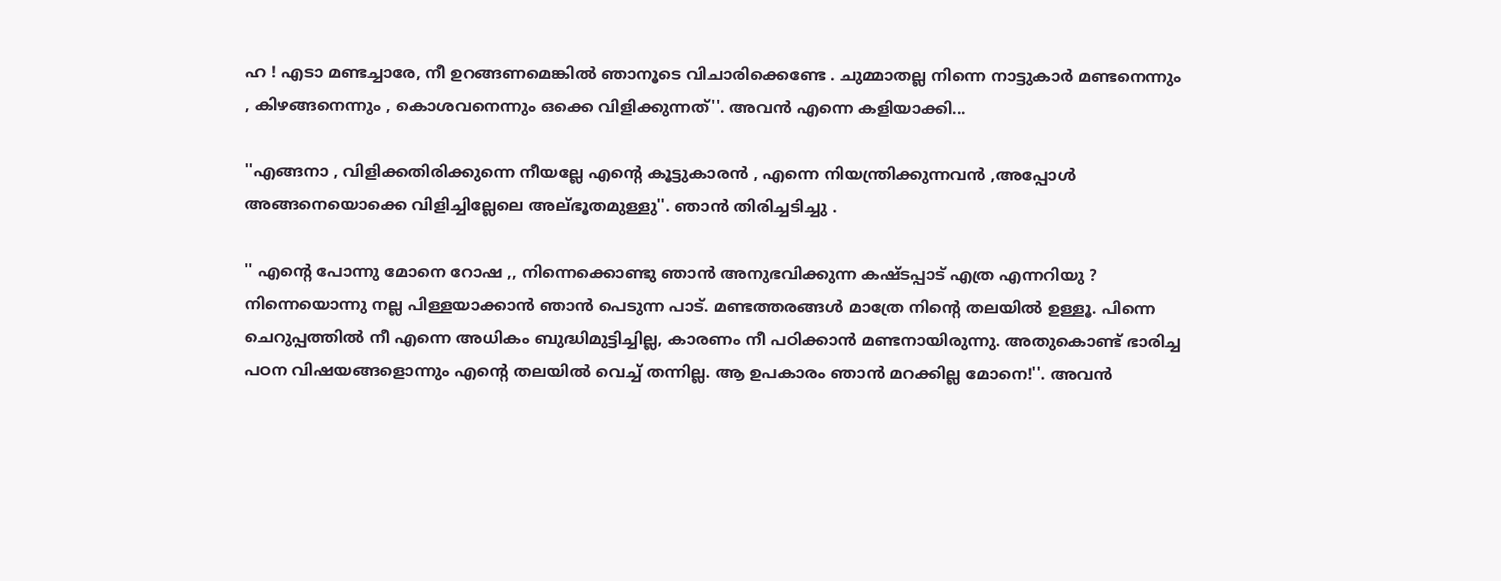ഹ ! എടാ മണ്ടച്ചാരേ, നീ ഉറങ്ങണമെങ്കില്‍ ഞാനൂടെ വിചാരിക്കെണ്ടേ . ചുമ്മാതല്ല നിന്നെ നാട്ടുകാര്‍ മണ്ടനെന്നും , കിഴങ്ങനെന്നും , കൊശവനെന്നും ഒക്കെ വിളിക്കുന്നത്‌''. അവന്‍ എന്നെ കളിയാക്കി...

''എങ്ങനാ , വിളിക്കതിരിക്കുന്നെ നീയല്ലേ എന്റെ കൂട്ടുകാരന്‍ , എന്നെ നിയന്ത്രിക്കുന്നവന്‍ ,അപ്പോള്‍ അങ്ങനെയൊക്കെ വിളിച്ചില്ലേലെ അല്ഭൂതമുള്ളു''. ഞാന്‍ തിരിച്ചടിച്ചു .

'' എന്റെ പോന്നു മോനെ റോഷ ,, നിന്നെക്കൊണ്ടു ഞാന്‍ അനുഭവിക്കുന്ന കഷ്ടപ്പാട് എത്ര എന്നറിയു ? നിന്നെയൊന്നു നല്ല പിള്ളയാക്കാന്‍ ഞാന്‍ പെടുന്ന പാട്. മണ്ടത്തരങ്ങള്‍ മാത്രേ നിന്റെ തലയില്‍ ഉള്ളൂ. പിന്നെ ചെറുപ്പത്തില്‍ നീ എന്നെ അധികം ബുദ്ധിമുട്ടിച്ചില്ല, കാരണം നീ പഠിക്കാന്‍ മണ്ടനായിരുന്നു. അതുകൊണ്ട് ഭാരിച്ച പഠന വിഷയങ്ങളൊന്നും എന്റെ തലയില്‍ വെച്ച് തന്നില്ല. ആ ഉപകാരം ഞാന്‍ മറക്കില്ല മോനെ!''. അവന്‍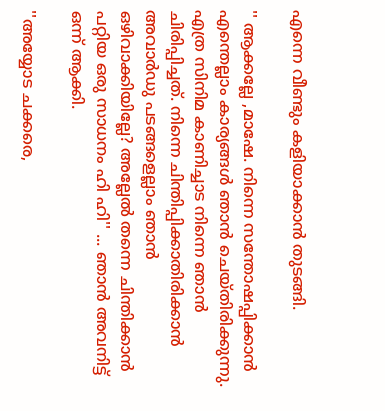എന്നെ വീണ്ടും കളിയാക്കാന്‍ തുടങ്ങി.

'' ആക്കല്ലേ ,മാഷേ. നിന്നെ സന്തോഷപ്പിക്കാന്‍ എന്തെല്ലാം കാര്യങ്ങള്‍ ഞാന്‍ ചെയ്തിരിക്കുന്നു. എത്ര സിനിമ കാണിച്ചാട നിന്നെ ഞാന്‍ ചിരിപ്പിച്ചത്. നിന്നെ ചിന്തിപ്പിക്കാതിരിക്കാന്‍ അവാര്‍ഡു പടങ്ങളെല്ലാം ഞാന്‍ ഒഴിവാക്കിയില്ലേ? അല്ലേല്‍ തന്നെ ചിന്തിക്കാന്‍ പറ്റിയ ഒരു സാധനം ഹി ഹി'' ... ഞാന്‍ അവനിട്ട് ഒന്ന് ആക്കി.

''അയ്യോട ചക്കരെ,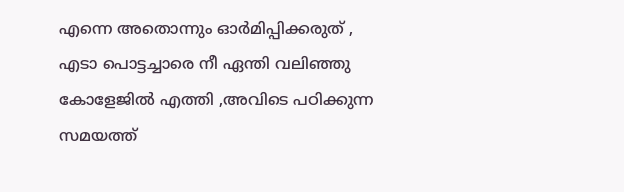എന്നെ അതൊന്നും ഓര്‍മിപ്പിക്കരുത് , എടാ പൊട്ടച്ചാരെ നീ ഏന്തി വലിഞ്ഞു കോളേജില്‍ എത്തി ,അവിടെ പഠിക്കുന്ന സമയത്ത്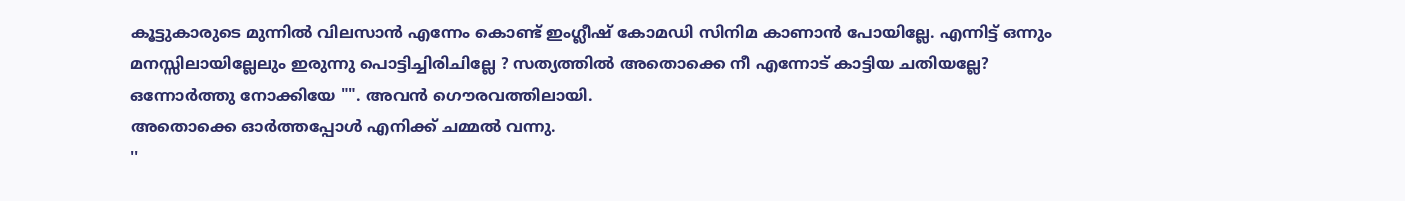കൂട്ടുകാരുടെ മുന്നില്‍ വിലസാന്‍ എന്നേം കൊണ്ട് ഇംഗ്ലീഷ് കോമഡി സിനിമ കാണാന്‍ പോയില്ലേ. എന്നിട്ട് ഒന്നും മനസ്സിലായില്ലേലും ഇരുന്നു പൊട്ടിച്ചിരിചില്ലേ ? സത്യത്തില്‍ അതൊക്കെ നീ എന്നോട് കാട്ടിയ ചതിയല്ലേ? ഒന്നോര്‍ത്തു നോക്കിയേ "". അവന്‍ ഗൌരവത്തിലായി.
അതൊക്കെ ഓര്‍ത്തപ്പോള്‍ എനിക്ക് ചമ്മല്‍ വന്നു.
''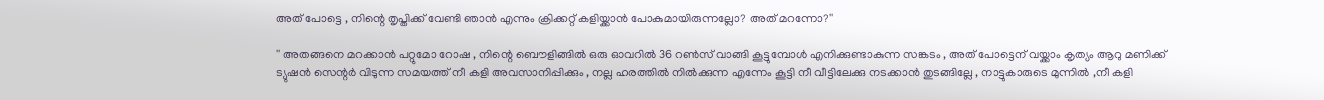അത് പോട്ടെ , നിന്റെ തൃപ്തിക്ക് വേണ്ടി ഞാന്‍ എന്നും ക്രിക്കറ്റ്‌ കളിയ്ക്കാന്‍ പോകുമായിരുന്നല്ലോ? അത് മറന്നോ?''

'' അതങ്ങനെ മറക്കാന്‍ പറ്റുമോ റോഷ , നിന്റെ ബൌളിങ്ങില്‍ ഒരു ഓവറില്‍ 36 റണ്‍സ് വാങ്ങി കൂട്ടുമ്പോള്‍ എനിക്കുണ്ടാകുന്ന സങ്കടം , അത് പോട്ടെന് വയ്ക്കാം കൃത്യം ആറു മണിക്ക് ട്യുഷന്‍ സെന്റര്‍ വിടുന്ന സമയത്ത് നീ കളി അവസാനിപ്പിക്കും , നല്ല ഹരത്തില്‍ നില്‍ക്കുന്ന എന്നേം കൂട്ടി നീ വീട്ടിലേക്കു നടക്കാന്‍ തുടങ്ങില്ലേ , നാട്ടുകാരുടെ മുന്നില്‍ ,നീ കളി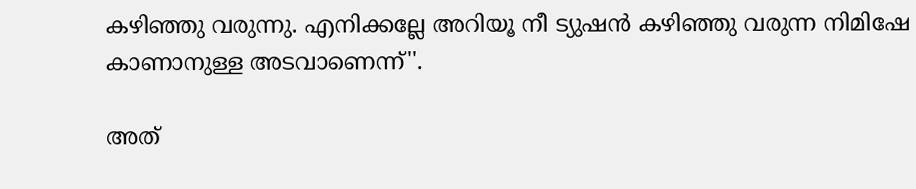കഴിഞ്ഞു വരുന്നു. എനിക്കല്ലേ അറിയൂ നീ ട്യുഷന്‍ കഴിഞ്ഞു വരുന്ന നിമിഷേ കാണാനുള്ള അടവാണെന്ന്''.

അത്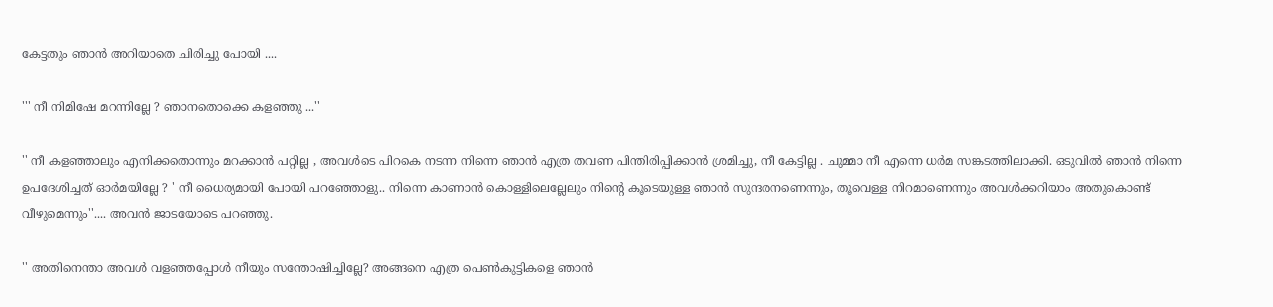കേട്ടതും ഞാന്‍ അറിയാതെ ചിരിച്ചു പോയി ....

''' നീ നിമിഷേ മറന്നില്ലേ ? ഞാനതൊക്കെ കളഞ്ഞു ...''

'' നീ കളഞ്ഞാലും എനിക്കതൊന്നും മറക്കാന്‍ പറ്റില്ല , അവള്‍ടെ പിറകെ നടന്ന നിന്നെ ഞാന്‍ എത്ര തവണ പിന്തിരിപ്പിക്കാന്‍ ശ്രമിച്ചു, നീ കേട്ടില്ല . ചുമ്മാ നീ എന്നെ ധര്‍മ സങ്കടത്തിലാക്കി. ഒടുവില്‍ ഞാന്‍ നിന്നെ ഉപദേശിച്ചത് ഓര്‍മയില്ലേ ? ' നീ ധൈര്യമായി പോയി പറഞ്ഞോളു.. നിന്നെ കാണാന്‍ കൊള്ളിലെല്ലേലും നിന്റെ കൂടെയുള്ള ഞാന്‍ സുന്ദരനണെന്നും, തൂവെള്ള നിറമാണെന്നും അവള്‍ക്കറിയാം അതുകൊണ്ട് വീഴുമെന്നും''.... അവന്‍ ജാടയോടെ പറഞ്ഞു.

'' അതിനെന്താ അവള്‍ വളഞ്ഞപ്പോള്‍ നീയും സന്തോഷിച്ചില്ലേ? അങ്ങനെ എത്ര പെണ്‍കുട്ടികളെ ഞാന്‍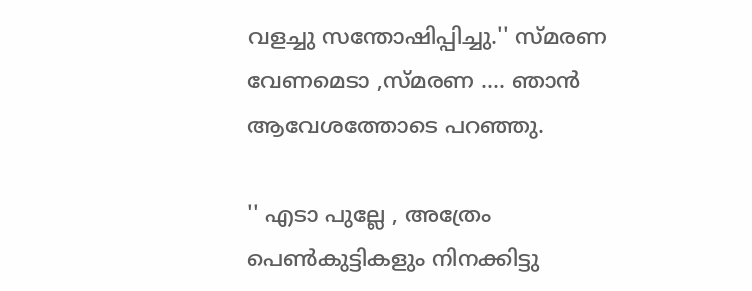വളച്ചു സന്തോഷിപ്പിച്ചു.'' സ്മരണ വേണമെടാ ,സ്മരണ .... ഞാന്‍ ആവേശത്തോടെ പറഞ്ഞു.

'' എടാ പുല്ലേ , അത്രേം പെണ്‍കുട്ടികളും നിനക്കിട്ടു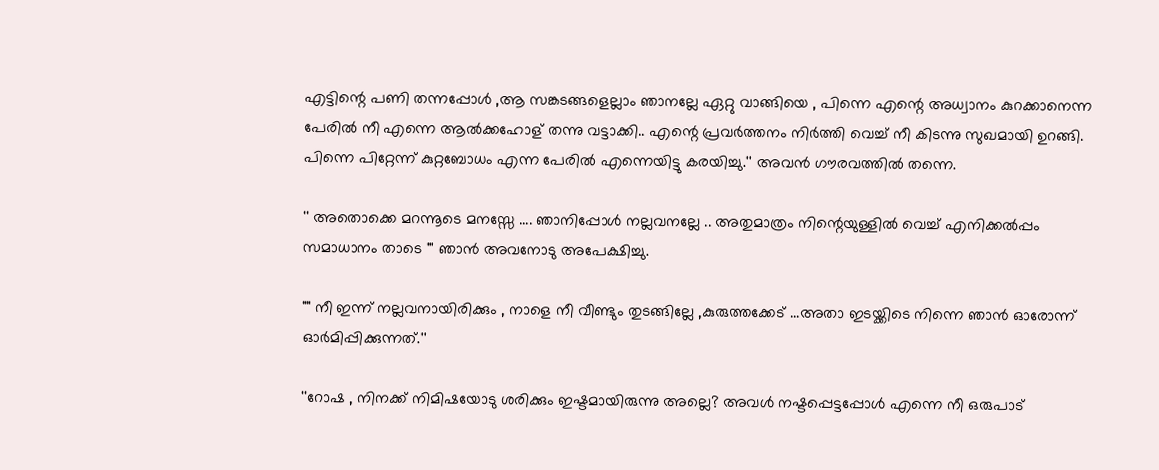എട്ടിന്റെ പണി തന്നപ്പോള്‍ ,ആ സങ്കടങ്ങളെല്ലാം ഞാനല്ലേ ഏറ്റു വാങ്ങിയെ , പിന്നെ എന്റെ അധ്വാനം കുറക്കാനെന്ന പേരില്‍ നീ എന്നെ ആല്‍ക്കഹോള് തന്നു വട്ടാക്കി.. എന്റെ പ്രവര്‍ത്തനം നിര്‍ത്തി വെച്ച് നീ കിടന്നു സുഖമായി ഉറങ്ങി. പിന്നെ പിറ്റേന്ന് കുറ്റബോധം എന്ന പേരില്‍ എന്നെയിട്ടു കരയിച്ചു.'' അവന്‍ ഗൗരവത്തില്‍ തന്നെ.

'' അതൊക്കെ മറന്നൂടെ മനസ്സേ .... ഞാനിപ്പോള്‍ നല്ലവനല്ലേ .. അതുമാത്രം നിന്റെയുള്ളില്‍ വെച്ച് എനിക്കല്‍പ്പം സമാധാനം താടെ "' ഞാന്‍ അവനോടു അപേക്ഷിച്ചു.

"" നീ ഇന്ന് നല്ലവനായിരിക്കും , നാളെ നീ വീണ്ടും തുടങ്ങില്ലേ ,കുരുത്തക്കേട്‌ ...അതാ ഇടയ്ക്കിടെ നിന്നെ ഞാന്‍ ഓരോന്ന് ഓര്‍മിപ്പിക്കുന്നത്‌.''

''റോഷ , നിനക്ക് നിമിഷയോടു ശരിക്കും ഇഷ്ടമായിരുന്നു അല്ലെ? അവള്‍ നഷ്ടപ്പെട്ടപ്പോള്‍ എന്നെ നീ ഒരുപാട്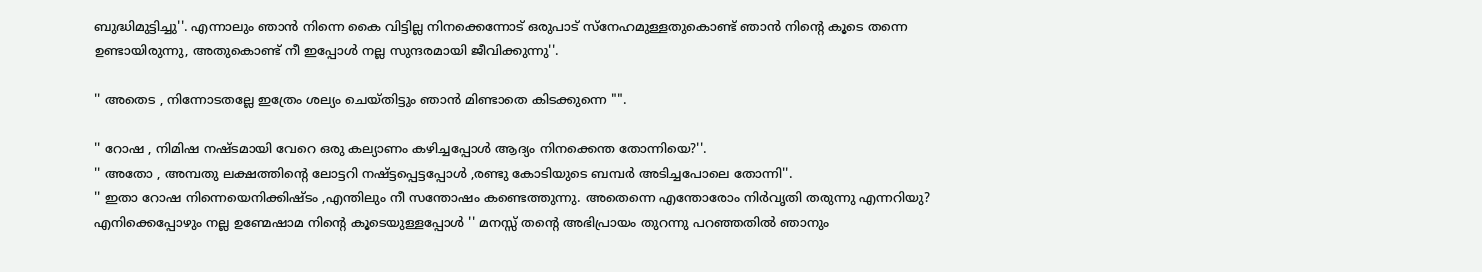ബുദ്ധിമുട്ടിച്ചു''. എന്നാലും ഞാന്‍ നിന്നെ കൈ വിട്ടില്ല നിനക്കെന്നോട് ഒരുപാട് സ്നേഹമുള്ളതുകൊണ്ട് ഞാന്‍ നിന്റെ കൂടെ തന്നെ ഉണ്ടായിരുന്നു, അതുകൊണ്ട് നീ ഇപ്പോള്‍ നല്ല സുന്ദരമായി ജീവിക്കുന്നു''.

'' അതെട , നിന്നോടതല്ലേ ഇത്രേം ശല്യം ചെയ്തിട്ടും ഞാന്‍ മിണ്ടാതെ കിടക്കുന്നെ "".

'' റോഷ , നിമിഷ നഷ്ടമായി വേറെ ഒരു കല്യാണം കഴിച്ചപ്പോള്‍ ആദ്യം നിനക്കെന്ത തോന്നിയെ?''.
'' അതോ , അമ്പതു ലക്ഷത്തിന്റെ ലോട്ടറി നഷ്ട്ടപ്പെട്ടപ്പോള്‍ ,രണ്ടു കോടിയുടെ ബമ്പര്‍ അടിച്ചപോലെ തോന്നി''.
'' ഇതാ റോഷ നിന്നെയെനിക്കിഷ്ടം ,എന്തിലും നീ സന്തോഷം കണ്ടെത്തുന്നു. അതെന്നെ എന്തോരോം നിര്‍വൃതി തരുന്നു എന്നറിയു? എനിക്കെപ്പോഴും നല്ല ഉണ്മേഷാമ നിന്റെ കൂടെയുള്ളപ്പോള്‍ '' മനസ്സ് തന്റെ അഭിപ്രായം തുറന്നു പറഞ്ഞതില്‍ ഞാനും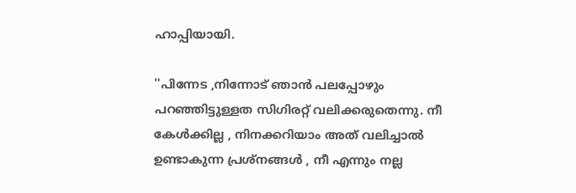ഹാപ്പിയായി.

''പിന്നേട ,നിന്നോട് ഞാന്‍ പലപ്പോഴും പറഞ്ഞിട്ടുള്ളത സിഗിരറ്റ് വലിക്കരുതെന്നു. നീ കേള്‍ക്കില്ല , നിനക്കറിയാം അത് വലിച്ചാല്‍ ഉണ്ടാകുന്ന പ്രശ്നങ്ങള്‍ , നീ എന്നും നല്ല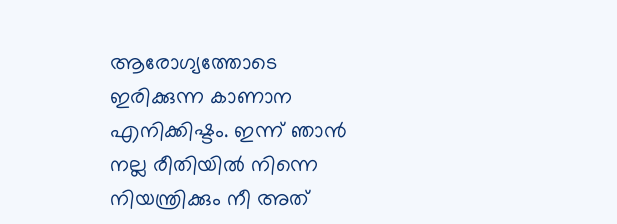ആരോഗ്യത്തോടെ ഇരിക്കുന്ന കാണാന എനിക്കിഷ്ടം. ഇന്ന് ഞാന്‍ നല്ല രീതിയില്‍ നിന്നെ നിയന്ത്രിക്കും നീ അത്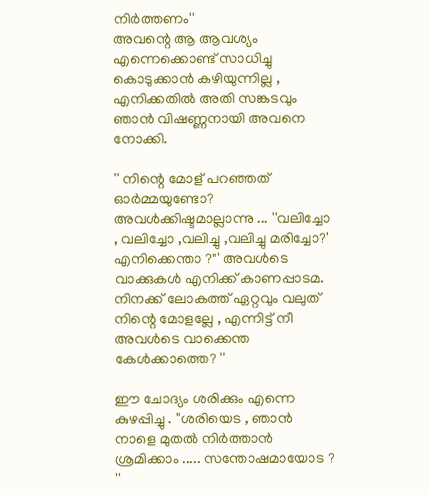നിര്‍ത്തണം''
അവന്റെ ആ ആവശ്യം എന്നെക്കൊണ്ട് സാധിച്ചു കൊടുക്കാന്‍ കഴിയുന്നില്ല , എനിക്കതില്‍ അതി സങ്കടവും ഞാന്‍ വിഷണ്ണനായി അവനെ നോക്കി.

'' നിന്റെ മോള് പറഞ്ഞത് ഓര്‍മ്മയുണ്ടോ? അവള്‍ക്കിഷ്ടമാല്ലാന്നു ... ''വലിച്ചോ , വലിച്ചോ ,വലിച്ചു ,വലിച്ചു മരിച്ചോ?' എനിക്കെന്താ ?"' അവള്‍ടെ വാക്കുകള്‍ എനിക്ക് കാണപ്പാടമ. നിനക്ക് ലോകത്ത് ഏറ്റവും വലുത് നിന്റെ മോളല്ലേ , എന്നിട്ട് നീ അവള്‍ടെ വാക്കെന്ത കേള്‍ക്കാത്തെ? ''

ഈ ചോദ്യം ശരിക്കും എന്നെ കുഴപ്പിച്ചു . ''ശരിയെട , ഞാന്‍ നാളെ മുതല്‍ നിര്‍ത്താന്‍ ശ്രമിക്കാം ..... സന്തോഷമായോട ? ''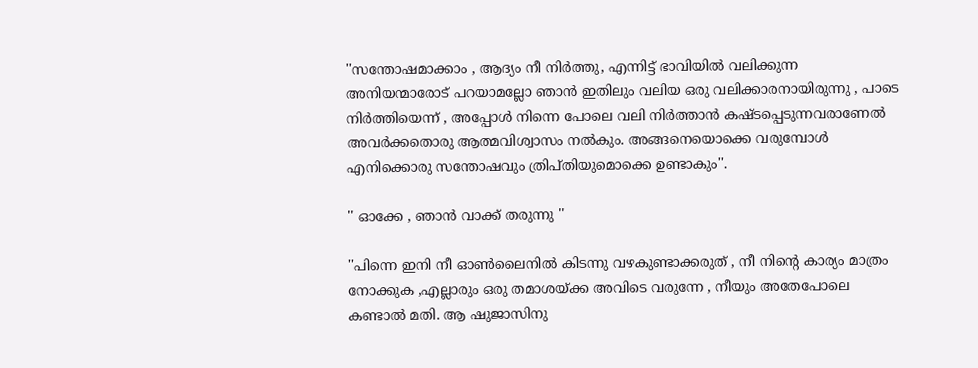''സന്തോഷമാക്കാം , ആദ്യം നീ നിര്‍ത്തു, എന്നിട്ട് ഭാവിയില്‍ വലിക്കുന്ന അനിയന്മാരോട് പറയാമല്ലോ ഞാന്‍ ഇതിലും വലിയ ഒരു വലിക്കാരനായിരുന്നു , പാടെ നിര്‍ത്തിയെന്ന് , അപ്പോള്‍ നിന്നെ പോലെ വലി നിര്‍ത്താന്‍ കഷ്ടപ്പെടുന്നവരാണേല്‍ അവര്‍ക്കതൊരു ആത്മവിശ്വാസം നല്‍കും. അങ്ങനെയൊക്കെ വരുമ്പോള്‍ എനിക്കൊരു സന്തോഷവും ത്രിപ്തിയുമൊക്കെ ഉണ്ടാകും''.

'' ഓക്കേ , ഞാന്‍ വാക്ക് തരുന്നു ''

''പിന്നെ ഇനി നീ ഓണ്‍ലൈനില്‍ കിടന്നു വഴകുണ്ടാക്കരുത് , നീ നിന്റെ കാര്യം മാത്രം നോക്കുക ,എല്ലാരും ഒരു തമാശയ്ക്ക അവിടെ വരുന്നേ , നീയും അതേപോലെ കണ്ടാല്‍ മതി. ആ ഷുജാസിനു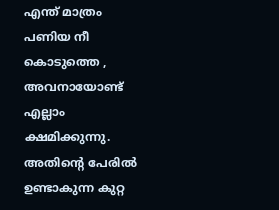എന്ത് മാത്രം പണിയ നീ കൊടുത്തെ , അവനായോണ്ട് എല്ലാം ക്ഷമിക്കുന്നു. അതിന്റെ പേരില്‍ ഉണ്ടാകുന്ന കുറ്റ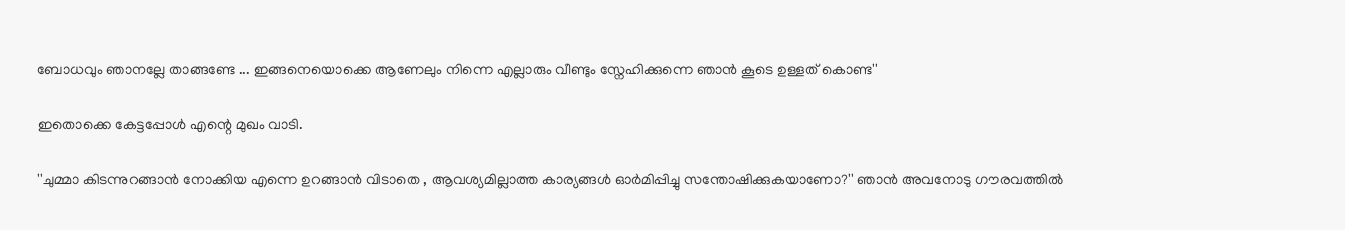ബോധവും ഞാനല്ലേ താങ്ങണ്ടേ ... ഇങ്ങനെയൊക്കെ ആണേലും നിന്നെ എല്ലാരും വീണ്ടും സ്നേഹിക്കുന്നെ ഞാന്‍ കൂടെ ഉള്ളത് കൊണ്ട''

ഇതൊക്കെ കേട്ടപ്പോള്‍ എന്റെ മുഖം വാടി.

''ചുമ്മാ കിടന്നുറങ്ങാന്‍ നോക്കിയ എന്നെ ഉറങ്ങാന്‍ വിടാതെ , ആവശ്യമില്ലാത്ത കാര്യങ്ങള്‍ ഓര്‍മിപ്പിച്ചു സന്തോഷിക്കുകയാണോ?'' ഞാന്‍ അവനോടു ഗൗരവത്തില്‍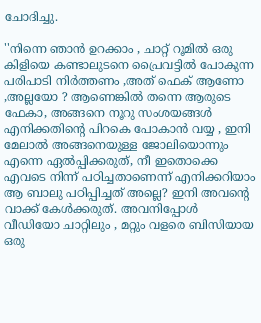ചോദിച്ചു.

''നിന്നെ ഞാന്‍ ഉറക്കാം , ചാറ്റ് റൂമില്‍ ഒരു കിളിയെ കണ്ടാലുടനെ പ്രൈവട്ടില്‍ പോകുന്ന പരിപാടി നിര്‍ത്തണം ,അത് ഫെക് ആണോ ,അല്ലയോ ? ആണെങ്കില്‍ തന്നെ ആരുടെ ഫേകാ, അങ്ങനെ നൂറു സംശയങ്ങള്‍ എനിക്കതിന്റെ പിറകെ പോകാന്‍ വയ്യ , ഇനി മേലാല്‍ അങ്ങനെയുള്ള ജോലിയൊന്നും എന്നെ ഏല്‍പ്പിക്കരുത്, നീ ഇതൊക്കെ എവടെ നിന്ന് പഠിച്ചതാണെന്ന് എനിക്കറിയാം ആ ബാലു പഠിപ്പിച്ചത് അല്ലെ? ഇനി അവന്റെ വാക്ക് കേള്‍ക്കരുത്‌. അവനിപ്പോള്‍ വീഡിയോ ചാറ്റിലും , മറ്റും വളരെ ബിസിയായ ഒരു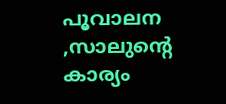പൂവാലന ,സാലുന്റെ കാര്യം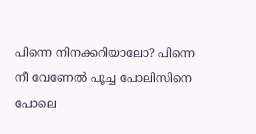പിന്നെ നിനക്കറിയാലോ? പിന്നെ നീ വേണേല്‍ പൂച്ച പോലിസിനെ പോലെ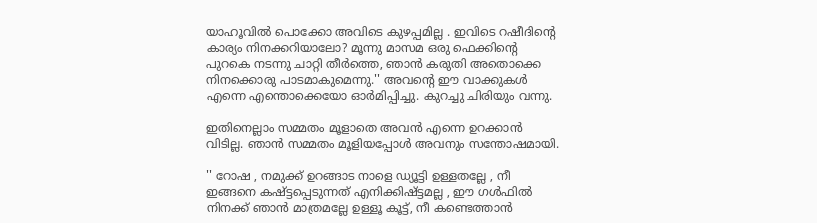യാഹൂവില്‍ പൊക്കോ അവിടെ കുഴപ്പമില്ല . ഇവിടെ റഷീദിന്റെ കാര്യം നിനക്കറിയാലോ? മൂന്നു മാസമ ഒരു ഫെക്കിന്റെ പുറകെ നടന്നു ചാറ്റി തീര്‍ത്തെ, ഞാന്‍ കരുതി അതൊക്കെ നിനക്കൊരു പാടമാകുമെന്നു.'' അവന്റെ ഈ വാക്കുകള്‍ എന്നെ എന്തൊക്കെയോ ഓര്‍മിപ്പിച്ചു. കുറച്ചു ചിരിയും വന്നു.

ഇതിനെല്ലാം സമ്മതം മൂളാതെ അവന്‍ എന്നെ ഉറക്കാന്‍ വിടില്ല. ഞാന്‍ സമ്മതം മൂളിയപ്പോള്‍ അവനും സന്തോഷമായി.

'' റോഷ , നമുക്ക് ഉറങ്ങാട നാളെ ഡ്യൂട്ടി ഉള്ളതല്ലേ , നീ ഇങ്ങനെ കഷ്ട്ടപ്പെടുന്നത് എനിക്കിഷ്ട്ടമല്ല , ഈ ഗള്‍ഫില്‍ നിനക്ക് ഞാന്‍ മാത്രമല്ലേ ഉള്ളൂ കൂട്ട്, നീ കണ്ടെത്താന്‍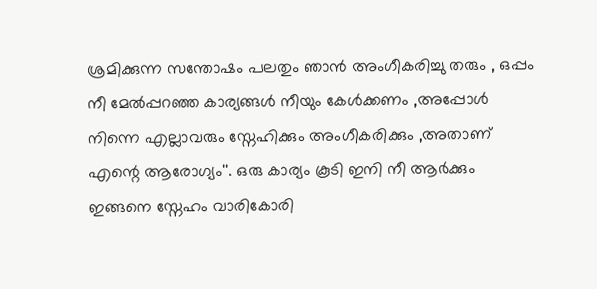ശ്രമിക്കുന്ന സന്തോഷം പലതും ഞാന്‍ അംഗീകരിച്ചു തരും , ഒപ്പം നീ മേല്‍പ്പറഞ്ഞ കാര്യങ്ങള്‍ നീയും കേള്‍ക്കണം ,അപ്പോള്‍ നിന്നെ എല്ലാവരും സ്നേഹിക്കും അംഗീകരിക്കും ,അതാണ്‌ എന്റെ ആരോഗ്യം''. ഒരു കാര്യം കൂടി ഇനി നീ ആര്‍ക്കും ഇങ്ങനെ സ്നേഹം വാരികോരി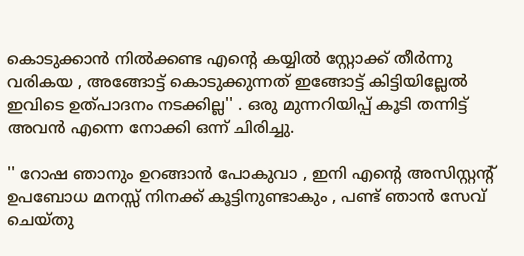കൊടുക്കാന്‍ നില്‍ക്കണ്ട എന്റെ കയ്യില്‍ സ്റ്റോക്ക്‌ തീര്‍ന്നു വരികയ , അങ്ങോട്ട്‌ കൊടുക്കുന്നത് ഇങ്ങോട്ട് കിട്ടിയില്ലേല്‍ ഇവിടെ ഉത്പാദനം നടക്കില്ല'' . ഒരു മുന്നറിയിപ്പ് കൂടി തന്നിട്ട് അവന്‍ എന്നെ നോക്കി ഒന്ന് ചിരിച്ചു.

'' റോഷ ഞാനും ഉറങ്ങാന്‍ പോകുവാ , ഇനി എന്റെ അസിസ്റ്റന്റ്‌ ഉപബോധ മനസ്സ് നിനക്ക് കൂട്ടിനുണ്ടാകും , പണ്ട് ഞാന്‍ സേവ് ചെയ്തു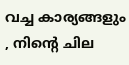വച്ച കാര്യങ്ങളും , നിന്റെ ചില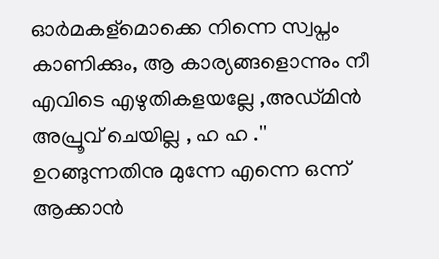ഓര്‍മകള്മൊക്കെ നിന്നെ സ്വപ്നം കാണിക്കും, ആ കാര്യങ്ങളൊന്നും നീ എവിടെ എഴുതികളയല്ലേ ,അഡ്മിന്‍ അപ്രൂവ് ചെയില്ല , ഹ ഹ .'' ഉറങ്ങുന്നതിനു മുന്നേ എന്നെ ഒന്ന് ആക്കാന്‍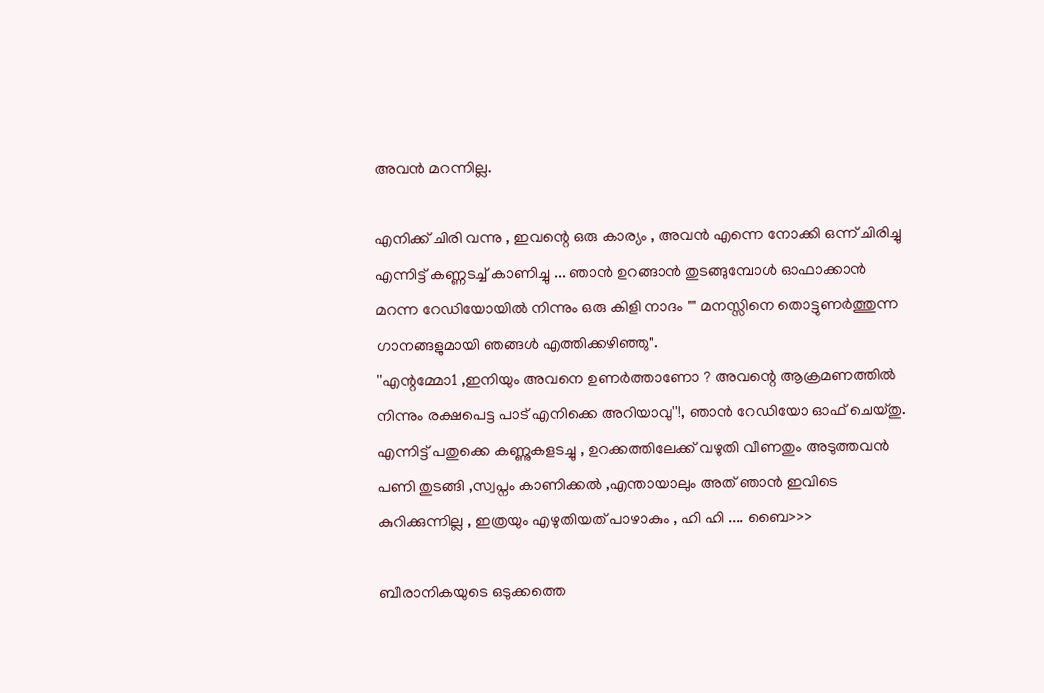അവന്‍ മറന്നില്ല.

എനിക്ക് ചിരി വന്നു , ഇവന്റെ ഒരു കാര്യം , അവന്‍ എന്നെ നോക്കി ഒന്ന് ചിരിച്ചു എന്നിട്ട് കണ്ണടച്ച് കാണിച്ചു ... ഞാന്‍ ഉറങ്ങാന്‍ തുടങ്ങുമ്പോള്‍ ഓഫാക്കാന്‍ മറന്ന റേഡിയോയില്‍ നിന്നും ഒരു കിളി നാദം "" മനസ്സിനെ തൊട്ടുണര്‍ത്തുന്ന ഗാനങ്ങളുമായി ഞങ്ങള്‍ എത്തിക്കഴിഞ്ഞു".
''എന്റമ്മോ1 ,ഇനിയും അവനെ ഉണര്‍ത്താണോ ? അവന്റെ ആക്രമണത്തില്‍ നിന്നും രക്ഷപെട്ട പാട് എനിക്കെ അറിയാവു''!, ഞാന്‍ റേഡിയോ ഓഫ്‌ ചെയ്തു. എന്നിട്ട് പതുക്കെ കണ്ണുകളടച്ചു , ഉറക്കത്തിലേക്ക് വഴുതി വീണതും അടുത്തവന്‍ പണി തുടങ്ങി ,സ്വപ്നം കാണിക്കല്‍ ,എന്തായാലും അത് ഞാന്‍ ഇവിടെ കുറിക്കുന്നില്ല , ഇത്രയും എഴുതിയത് പാഴാകും , ഹി ഹി .... ബൈ>>>

ബീരാനികയുടെ ഒടുക്കത്തെ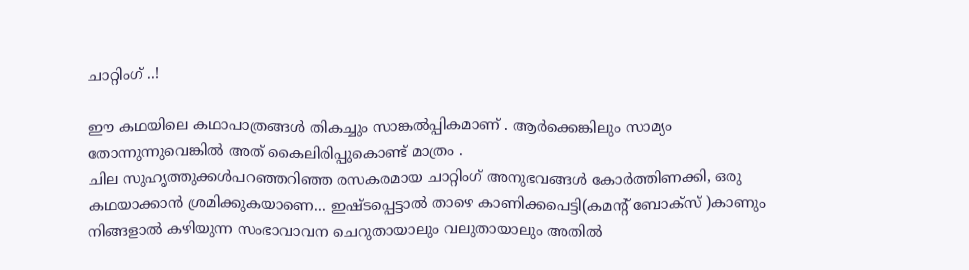ചാറ്റിംഗ് ..!

ഈ കഥയിലെ കഥാപാത്രങ്ങള്‍ തികച്ചും സാങ്കല്‍പ്പികമാണ്‌ . ആര്‍ക്കെങ്കിലും സാമ്യം തോന്നുന്നുവെങ്കില്‍ അത് കൈലിരിപ്പുകൊണ്ട് മാത്രം .
ചില സുഹൃത്തുക്കള്‍പറഞ്ഞറിഞ്ഞ രസകരമായ ചാറ്റിംഗ് അനുഭവങ്ങള്‍ കോര്‍ത്തിണക്കി, ഒരു കഥയാക്കാന്‍ ശ്രമിക്കുകയാണെ... ഇഷ്ടപ്പെട്ടാല്‍ താഴെ കാണിക്കപെട്ടി(കമന്റ്‌ ബോക്സ്‌ )കാണും നിങ്ങളാല്‍ കഴിയുന്ന സംഭാവാവന ചെറുതായാലും വലുതായാലും അതില്‍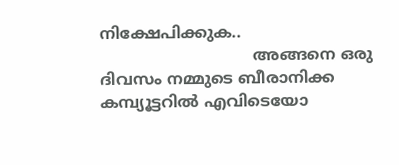നിക്ഷേപിക്കുക..
                               അങ്ങനെ ഒരു ദിവസം നമ്മുടെ ബീരാനിക്ക കമ്പ്യൂട്ടറില്‍ എവിടെയോ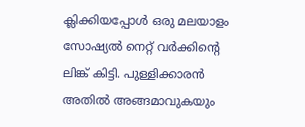ക്ലിക്കിയപ്പോള്‍ ഒരു മലയാളം സോഷ്യല്‍ നെറ്റ് വര്‍ക്കിന്റെ ലിങ്ക് കിട്ടി. പുള്ളിക്കാരന്‍ അതില്‍ അങ്ങമാവുകയും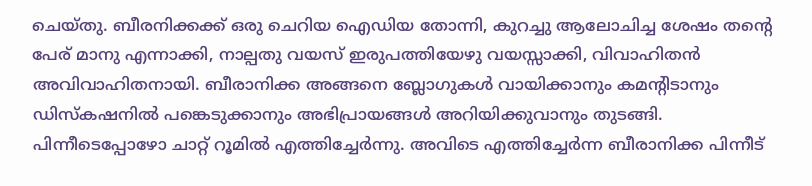ചെയ്തു. ബീരനിക്കക്ക് ഒരു ചെറിയ ഐഡിയ തോന്നി, കുറച്ചു ആലോചിച്ച ശേഷം തന്റെ പേര് മാനു എന്നാക്കി, നാല്പതു വയസ് ഇരുപത്തിയേഴു വയസ്സാക്കി, വിവാഹിതന്‍ അവിവാഹിതനായി. ബീരാനിക്ക അങ്ങനെ ബ്ലോഗുകള്‍ വായിക്കാനും കമന്റിടാനും ഡിസ്കഷനില്‍ പങ്കെടുക്കാനും അഭിപ്രായങ്ങള്‍ അറിയിക്കുവാനും തുടങ്ങി. പിന്നീടെപ്പോഴോ ചാറ്റ് റൂമില്‍ എത്തിച്ചേര്‍ന്നു. അവിടെ എത്തിച്ചേര്‍ന്ന ബീരാനിക്ക പിന്നീട്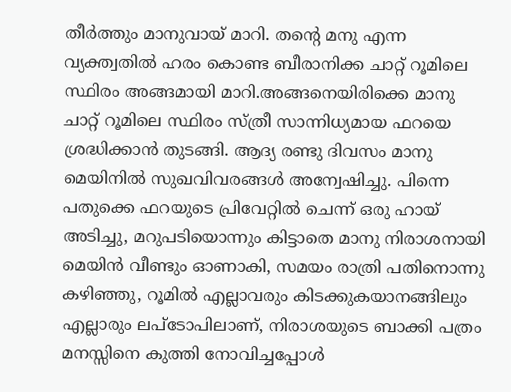തീര്‍ത്തും മാനുവായ് മാറി. തന്റെ മനു എന്ന വ്യക്ത്വതില്‍ ഹരം കൊണ്ട ബീരാനിക്ക ചാറ്റ് റൂമിലെ സ്ഥിരം അങ്ങമായി മാറി.അങ്ങനെയിരിക്കെ മാനു ചാറ്റ് റൂമിലെ സ്ഥിരം സ്ത്രീ സാന്നിധ്യമായ ഫറയെ ശ്രദ്ധിക്കാന്‍ തുടങ്ങി. ആദ്യ രണ്ടു ദിവസം മാനു മെയിനില്‍ സുഖവിവരങ്ങള്‍ അന്വേഷിച്ചു. പിന്നെ പതുക്കെ ഫറയുടെ പ്രിവേറ്റില്‍ ചെന്ന് ഒരു ഹായ് അടിച്ചു, മറുപടിയൊന്നും കിട്ടാതെ മാനു നിരാശനായി മെയിന്‍ വീണ്ടും ഓണാകി, സമയം രാത്രി പതിനൊന്നു കഴിഞ്ഞു, റൂമില്‍ എല്ലാവരും കിടക്കുകയാനങ്ങിലും എല്ലാരും ലപ്ടോപിലാണ്, നിരാശയുടെ ബാക്കി പത്രം മനസ്സിനെ കുത്തി നോവിച്ചപ്പോള്‍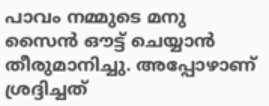പാവം നമ്മുടെ മനു സൈന്‍ ഔട്ട്‌ ചെയ്യാന്‍ തീരുമാനിച്ചു. അപ്പോഴാണ്‌ ശ്രദ്ദിച്ചത്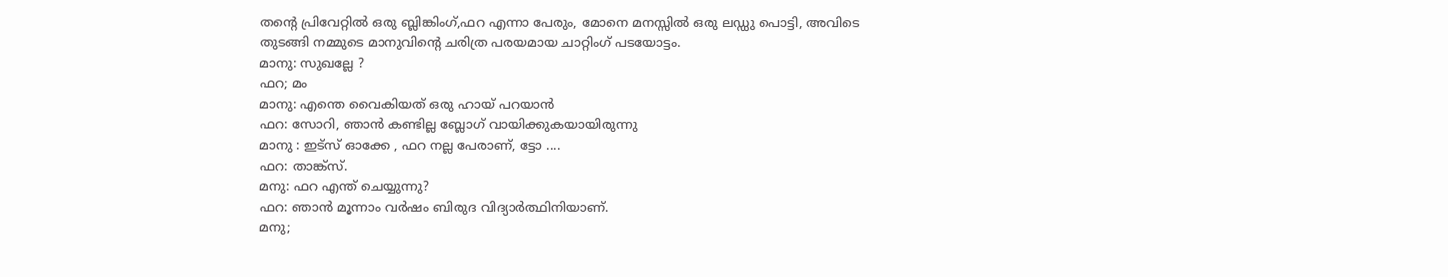തന്റെ പ്രിവേറ്റില്‍ ഒരു ബ്ലിങ്കിംഗ്,ഫറ എന്നാ പേരും, മോനെ മനസ്സില്‍ ഒരു ലഡ്ഡു പൊട്ടി, അവിടെ തുടങ്ങി നമ്മുടെ മാനുവിന്റെ ചരിത്ര പരയമായ ചാറ്റിംഗ് പടയോട്ടം.
മാനു: സുഖല്ലേ ?
ഫറ; മം
മാനു: എന്തെ വൈകിയത് ഒരു ഹായ്‌ പറയാന്‍
ഫറ: സോറി, ഞാന്‍ കണ്ടില്ല ബ്ലോഗ്‌ വായിക്കുകയായിരുന്നു
മാനു : ഇട്സ് ഓക്കേ , ഫറ നല്ല പേരാണ്, ട്ടോ ....
ഫറ: താങ്ക്സ്.
മനു: ഫറ എന്ത് ചെയ്യുന്നു?
ഫറ: ഞാന്‍ മൂന്നാം വര്‍ഷം ബിരുദ വിദ്യാര്‍ത്ഥിനിയാണ്.
മനു;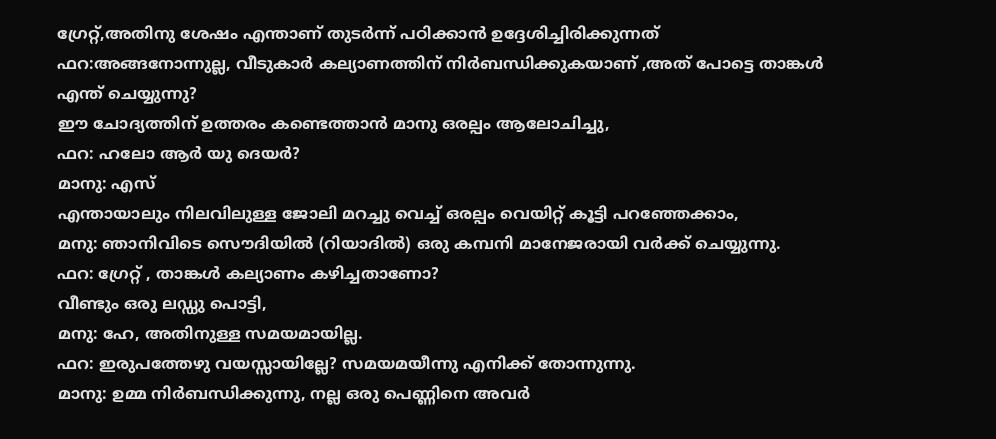ഗ്രേറ്റ്‌,അതിനു ശേഷം എന്താണ് തുടര്‍ന്ന് പഠിക്കാന്‍ ഉദ്ദേശിച്ചിരിക്കുന്നത്
ഫറ:അങ്ങനോന്നുല്ല, വീടുകാര്‍ കല്യാണത്തിന് നിര്‍ബന്ധിക്കുകയാണ് ,അത് പോട്ടെ താങ്കള്‍ എന്ത് ചെയ്യുന്നു?
ഈ ചോദ്യത്തിന് ഉത്തരം കണ്ടെത്താന്‍ മാനു ഒരല്പം ആലോചിച്ചു,
ഫറ: ഹലോ ആര്‍ യു ദെയര്‍?
മാനു: എസ്
എന്തായാലും നിലവിലുള്ള ജോലി മറച്ചു വെച്ച് ഒരല്പം വെയിറ്റ് കൂട്ടി പറഞ്ഞേക്കാം,
മനു: ഞാനിവിടെ സൌദിയില്‍ (റിയാദില്‍) ഒരു കമ്പനി മാനേജരായി വര്‍ക്ക്‌ ചെയ്യുന്നു.
ഫറ: ഗ്രേറ്റ് , താങ്കള്‍ കല്യാണം കഴിച്ചതാണോ?
വീണ്ടും ഒരു ലഡ്ഡു പൊട്ടി,
മനു: ഹേ, അതിനുള്ള സമയമായില്ല.
ഫറ: ഇരുപത്തേഴു വയസ്സായില്ലേ? സമയമയീന്നു എനിക്ക് തോന്നുന്നു.
മാനു: ഉമ്മ നിര്‍ബന്ധിക്കുന്നു, നല്ല ഒരു പെണ്ണിനെ അവര്‍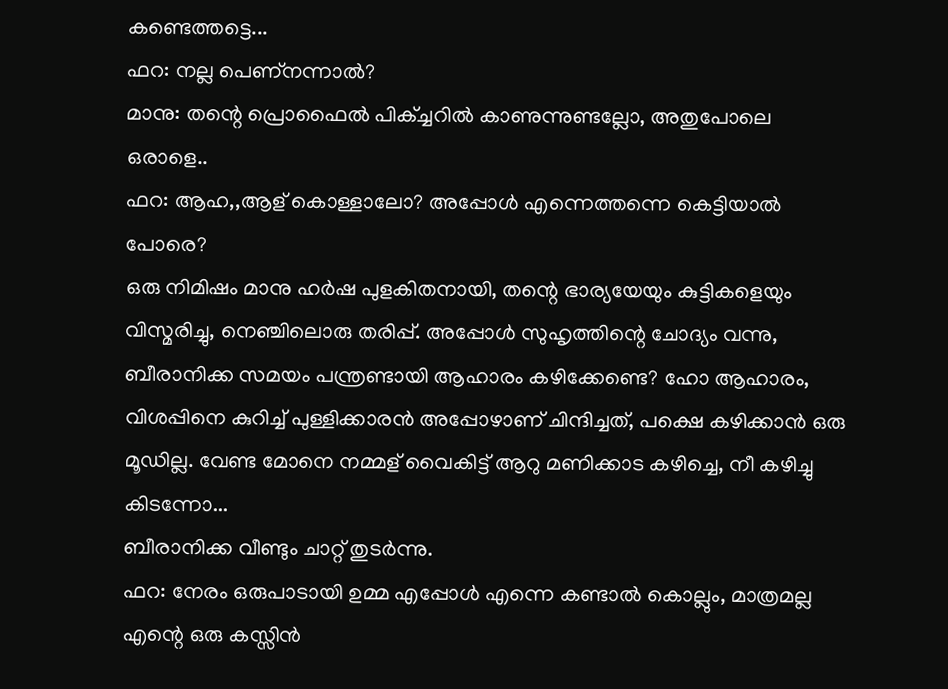കണ്ടെത്തട്ടെ...
ഫറ: നല്ല പെണ്നന്നാല്‍?
മാനു: തന്റെ പ്രൊഫൈല്‍ പിക്ച്ചറില്‍ കാണുന്നുണ്ടല്ലോ, അതുപോലെ ഒരാളെ..
ഫറ: ആഹ,,ആള് കൊള്ളാലോ? അപ്പോള്‍ എന്നെത്തന്നെ കെട്ടിയാല്‍ പോരെ?
ഒരു നിമിഷം മാനു ഹര്‍ഷ പുളകിതനായി, തന്റെ ഭാര്യയേയും കുട്ടികളെയും വിസ്മരിച്ചു, നെഞ്ചിലൊരു തരിപ്പ്. അപ്പോള്‍ സുഹൃത്തിന്റെ ചോദ്യം വന്നു, ബീരാനിക്ക സമയം പന്ത്രണ്ടായി ആഹാരം കഴിക്കേണ്ടെ? ഹോ ആഹാരം, വിശപ്പിനെ കുറിച്ച് പുള്ളിക്കാരന്‍ അപ്പോഴാണ്‌ ചിന്ദിച്ചത്, പക്ഷെ കഴിക്കാന്‍ ഒരു മൂഡില്ല. വേണ്ട മോനെ നമ്മള് വൈകിട്ട് ആറു മണിക്കാട കഴിച്ചെ, നീ കഴിച്ചു കിടന്നോ...
ബീരാനിക്ക വീണ്ടും ചാറ്റ് തുടര്‍ന്നു.
ഫറ: നേരം ഒരുപാടായി ഉമ്മ എപ്പോള്‍ എന്നെ കണ്ടാല്‍ കൊല്ലും, മാത്രമല്ല എന്റെ ഒരു കസ്സിന്‍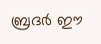ബ്രദര്‍ ഈ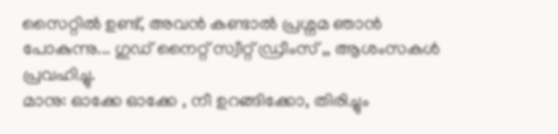സൈറ്റില്‍ ഉണ്ട്, അവന്‍ കണ്ടാല്‍ പ്രശ്നമ ഞാന്‍ പോകുന്നു... ഗുഡ് നൈറ്റ് സ്വീറ്റ് ഡ്രീംസ്‌ ,, ആശംസകള്‍ പ്രവഹിച്ചു.
മാനു: ഓക്കേ ഓക്കേ , നീ ഉറങ്ങിക്കോ, തിരിച്ചും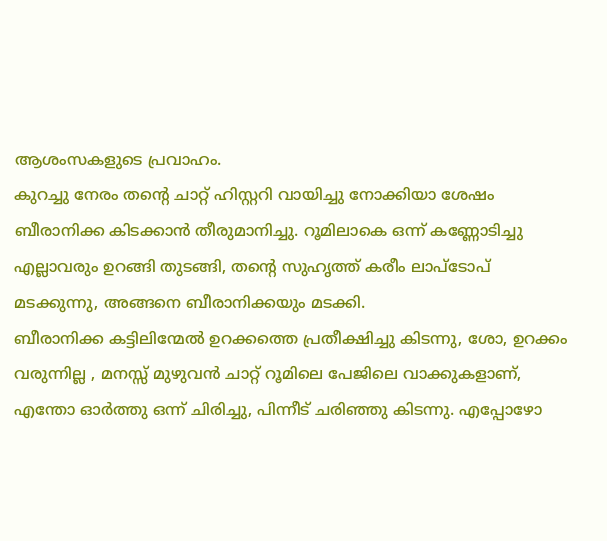ആശംസകളുടെ പ്രവാഹം.
കുറച്ചു നേരം തന്റെ ചാറ്റ് ഹിസ്റ്ററി വായിച്ചു നോക്കിയാ ശേഷം ബീരാനിക്ക കിടക്കാന്‍ തീരുമാനിച്ചു. റൂമിലാകെ ഒന്ന് കണ്ണോടിച്ചു എല്ലാവരും ഉറങ്ങി തുടങ്ങി, തന്റെ സുഹൃത്ത്‌ കരീം ലാപ്ടോപ് മടക്കുന്നു, അങ്ങനെ ബീരാനിക്കയും മടക്കി.
ബീരാനിക്ക കട്ടിലിന്മേല്‍ ഉറക്കത്തെ പ്രതീക്ഷിച്ചു കിടന്നു, ശോ, ഉറക്കം വരുന്നില്ല , മനസ്സ് മുഴുവന്‍ ചാറ്റ് റൂമിലെ പേജിലെ വാക്കുകളാണ്, എന്തോ ഓര്‍ത്തു ഒന്ന് ചിരിച്ചു, പിന്നീട് ചരിഞ്ഞു കിടന്നു. എപ്പോഴോ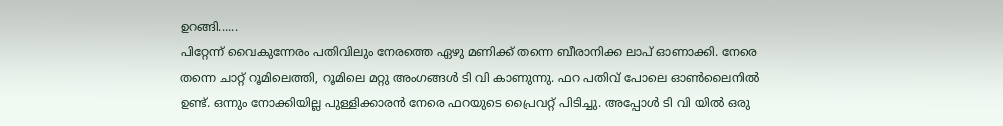ഉറങ്ങി......
പിറ്റേന്ന് വൈകുന്നേരം പതിവിലും നേരത്തെ ഏഴു മണിക്ക് തന്നെ ബീരാനിക്ക ലാപ്‌ ഓണാക്കി. നേരെ തന്നെ ചാറ്റ് റൂമിലെത്തി, റൂമിലെ മറ്റു അംഗങ്ങള്‍ ടി വി കാണുന്നു. ഫറ പതിവ് പോലെ ഓണ്‍ലൈനില്‍ ഉണ്ട്. ഒന്നും നോക്കിയില്ല പുള്ളിക്കാരന്‍ നേരെ ഫറയുടെ പ്രൈവറ്റ് പിടിച്ചു. അപ്പോള്‍ ടി വി യില്‍ ഒരു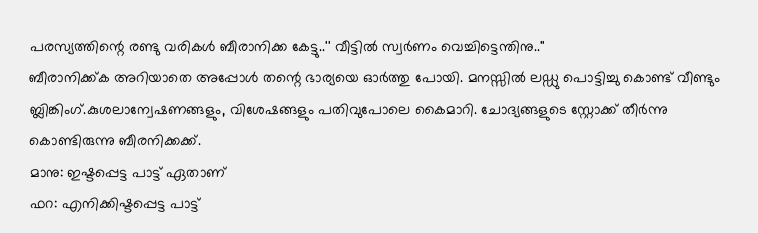പരസ്യത്തിന്റെ രണ്ടു വരികള്‍ ബീരാനിക്ക കേട്ടു..'' വീട്ടില്‍ സ്വര്‍ണം വെച്ചിട്ടെന്തിനു..''
ബീരാനിക്ക്ക അറിയാതെ അപ്പോള്‍ തന്റെ ഭാര്യയെ ഓര്‍ത്തു പോയി. മനസ്സില്‍ ലഡ്ഡു പൊട്ടിച്ചു കൊണ്ട് വീണ്ടും ബ്ലിങ്കിംഗ്.കുശലാന്വേഷണങ്ങളും, വിശേഷങ്ങളും പതിവുപോലെ കൈമാറി. ചോദ്യങ്ങളുടെ സ്റ്റോക്ക്‌ തീര്‍ന്നു കൊണ്ടിരുന്നു ബീരനിക്കക്ക്.
മാനു: ഇഷ്ടപ്പെട്ട പാട്ട് ഏതാണ്
ഫറ: എനിക്കിഷ്ടപ്പെട്ട പാട്ട്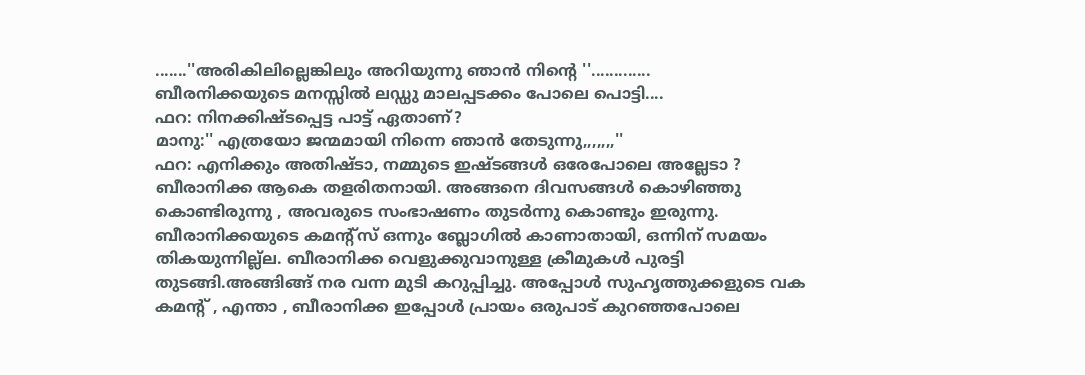.......''അരികിലില്ലെങ്കിലും അറിയുന്നു ഞാന്‍ നിന്റെ ''.............
ബീരനിക്കയുടെ മനസ്സില്‍ ലഡ്ഡു മാലപ്പടക്കം പോലെ പൊട്ടി....
ഫറ: നിനക്കിഷ്ടപ്പെട്ട പാട്ട് ഏതാണ്?
മാനു:'' എത്രയോ ജന്മമായി നിന്നെ ഞാന്‍ തേടുന്നു,,,,,,,''
ഫറ: എനിക്കും അതിഷ്ടാ, നമ്മുടെ ഇഷ്ടങ്ങള്‍ ഒരേപോലെ അല്ലേടാ ?
ബീരാനിക്ക ആകെ തളരിതനായി. അങ്ങനെ ദിവസങ്ങള്‍ കൊഴിഞ്ഞു കൊണ്ടിരുന്നു , അവരുടെ സംഭാഷണം തുടര്‍ന്നു കൊണ്ടും ഇരുന്നു. ബീരാനിക്കയുടെ കമന്റ്സ് ഒന്നും ബ്ലോഗില്‍ കാണാതായി, ഒന്നിന് സമയം തികയുന്നില്ല്ല. ബീരാനിക്ക വെളുക്കുവാനുള്ള ക്രീമുകള്‍ പുരട്ടി തുടങ്ങി.അങ്ങിങ്ങ് നര വന്ന മുടി കറുപ്പിച്ചു. അപ്പോള്‍ സുഹൃത്തുക്കളുടെ വക കമന്റ്‌ , എന്താ , ബീരാനിക്ക ഇപ്പോള്‍ പ്രായം ഒരുപാട് കുറഞ്ഞപോലെ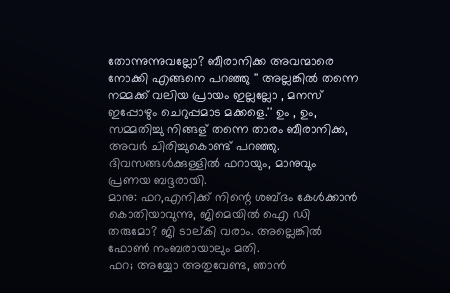തോന്നുന്നുവല്ലോ? ബീരാനിക്ക അവന്മാരെ നോക്കി എങ്ങനെ പറഞ്ഞു '' അല്ലങ്കില്‍ തന്നെ നമ്മക്ക് വലിയ പ്രായം ഇല്ലല്ലോ , മനസ് ഇപ്പോഴും ചെറുപ്പമാട മക്കളെ.'' ഉം , ഉം, സമ്മതിച്ചു നിങ്ങള് തന്നെ താരം ബീരാനിക്ക, അവര്‍ ചിരിച്ചുകൊണ്ട് പറഞ്ഞു.
ദിവസങ്ങള്‍ക്കുള്ളില്‍ ഫറായും, മാനുവും പ്രണയ ബദ്ദരായി.
മാനു: ഫറ,എനിക്ക് നിന്റെ ശബ്ദം കേള്‍ക്കാന്‍ കൊതിയാവുന്നു, ജിമെയില്‍ ഐ ഡി തരുമോ? ജി ടാല്കി വരാം. അല്ലെങ്കില്‍ ഫോണ്‍ നംബരായാലും മതി.
ഫറ; അയ്യോ അതുവേണ്ട, ഞാന്‍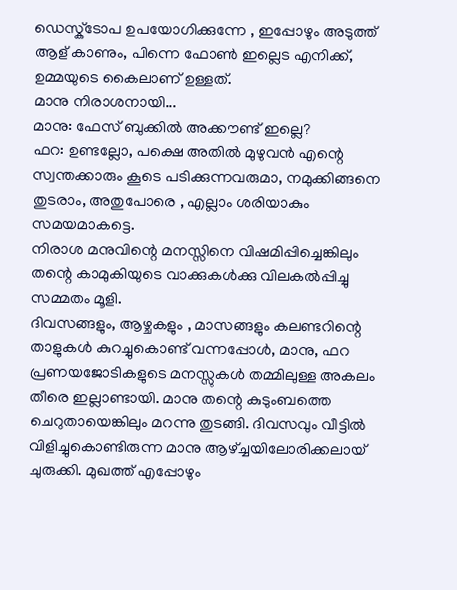ഡെസ്ക്ടോപ ഉപയോഗിക്കുന്നേ , ഇപ്പോഴും അടുത്ത് ആള് കാണും, പിന്നെ ഫോണ്‍ ഇല്ലെട എനിക്ക്, ഉമ്മയുടെ കൈലാണ് ഉള്ളത്.
മാനു നിരാശനായി...
മാനു: ഫേസ് ബുക്കില്‍ അക്കൗണ്ട്‌ ഇല്ലെ?
ഫറ: ഉണ്ടല്ലോ, പക്ഷെ അതില്‍ മുഴുവന്‍ എന്റെ സ്വന്തക്കാരും കൂടെ പടിക്കുന്നവരുമാ, നമുക്കിങ്ങനെ തുടരാം, അതുപോരെ , എല്ലാം ശരിയാകും സമയമാകട്ടെ.
നിരാശ മനുവിന്റെ മനസ്സിനെ വിഷമിപ്പിച്ചെങ്കിലും തന്റെ കാമുകിയുടെ വാക്കുകള്‍ക്കു വിലകല്‍പ്പിച്ചു സമ്മതം മൂളി.
ദിവസങ്ങളും, ആഴ്ചകളും , മാസങ്ങളും കലണ്ടറിന്റെ താളുകള്‍ കുറച്ചുകൊണ്ട് വന്നപ്പോള്‍, മാനു, ഫറ പ്രണയജോടികളുടെ മനസ്സുകള്‍ തമ്മിലുള്ള അകലം തീരെ ഇല്ലാണ്ടായി. മാനു തന്റെ കുടുംബത്തെ ചെറുതായെങ്കിലും മറന്നു തുടങ്ങി. ദിവസവും വീട്ടില്‍ വിളിച്ചുകൊണ്ടിരുന്ന മാനു ആഴ്ച്ചയിലോരിക്കലായ് ചുരുക്കി. മുഖത്ത് എപ്പോഴും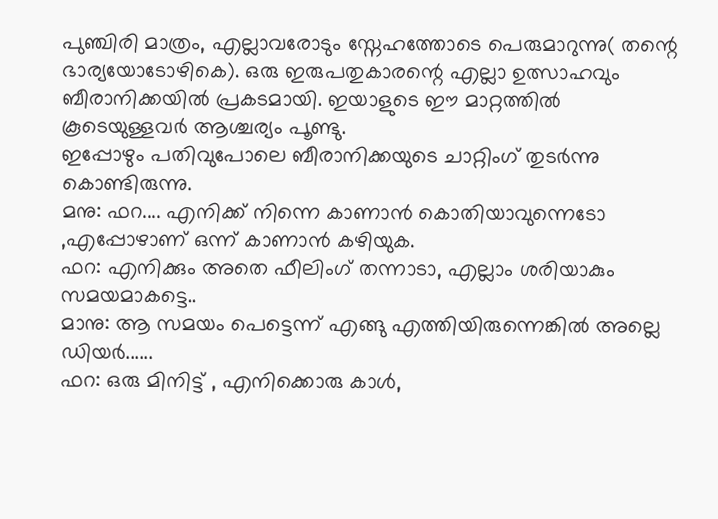പുഞ്ചിരി മാത്രം, എല്ലാവരോടും സ്നേഹത്തോടെ പെരുമാറുന്നു( തന്റെ ഭാര്യയോടോഴികെ). ഒരു ഇരുപതുകാരന്റെ എല്ലാ ഉത്സാഹവും ബീരാനിക്കയില്‍ പ്രകടമായി. ഇയാളുടെ ഈ മാറ്റത്തില്‍ കൂടെയുള്ളവര്‍ ആശ്ചര്യം പൂണ്ടു.
ഇപ്പോഴും പതിവുപോലെ ബീരാനിക്കയുടെ ചാറ്റിംഗ് തുടര്‍ന്നു കൊണ്ടിരുന്നു.
മനു: ഫറ.... എനിക്ക് നിന്നെ കാണാന്‍ കൊതിയാവുന്നെടോ ,എപ്പോഴാണ് ഒന്ന് കാണാന്‍ കഴിയുക.
ഫറ: എനിക്കും അതെ ഫീലിംഗ് തന്നാടാ, എല്ലാം ശരിയാകും സമയമാകട്ടെ..
മാനു: ആ സമയം പെട്ടെന്ന് എങ്ങു എത്തിയിരുന്നെങ്കില്‍ അല്ലെ ഡിയര്‍......
ഫറ: ഒരു മിനിട്ട് , എനിക്കൊരു കാള്‍,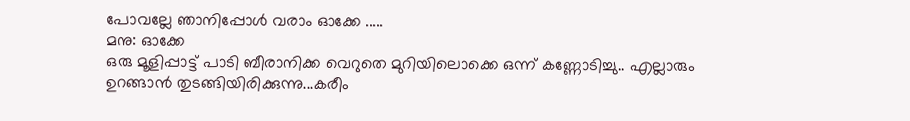പോവല്ലേ ഞാനിപ്പോള്‍ വരാം ഓക്കേ .....
മനു: ഓക്കേ
ഒരു മൂളിപ്പാട്ട് പാടി ബീരാനിക്ക വെറുതെ മുറിയിലൊക്കെ ഒന്ന് കണ്ണോടിച്ചു.. എല്ലാരും ഉറങ്ങാന്‍ തുടങ്ങിയിരിക്കുന്നു...കരീം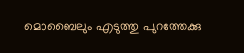മൊബൈലും എടുത്തു പുറത്തേക്കു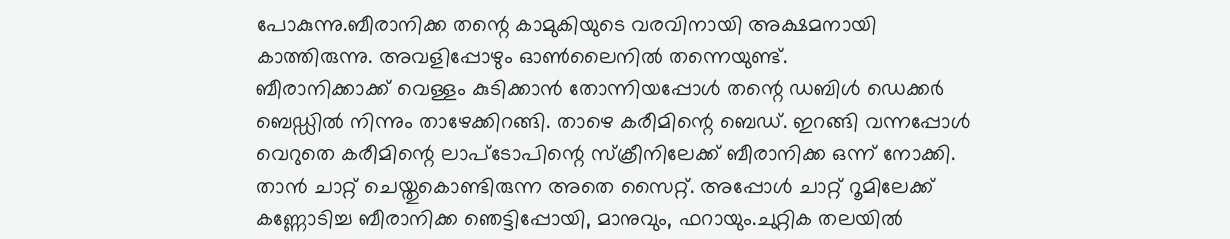പോകുന്നു.ബീരാനിക്ക തന്റെ കാമുകിയുടെ വരവിനായി അക്ഷമനായി കാത്തിരുന്നു. അവളിപ്പോഴും ഓണ്‍ലൈനില്‍ തന്നെയുണ്ട്‌.
ബീരാനിക്കാക്ക് വെള്ളം കുടിക്കാന്‍ തോന്നിയപ്പോള്‍ തന്റെ ഡബിള്‍ ഡെക്കര്‍ ബെഡ്ഡില്‍ നിന്നും താഴേക്കിറങ്ങി. താഴെ കരീമിന്റെ ബെഡ്. ഇറങ്ങി വന്നപ്പോള്‍ വെറുതെ കരീമിന്റെ ലാപ്ടോപിന്റെ സ്ക്രീനിലേക്ക് ബീരാനിക്ക ഒന്ന് നോക്കി. താന്‍ ചാറ്റ് ചെയ്തുകൊണ്ടിരുന്ന അതെ സൈറ്റ്. അപ്പോള്‍ ചാറ്റ് റൂമിലേക്ക്‌ കണ്ണോടിച്ച ബീരാനിക്ക ഞെട്ടിപ്പോയി, മാനുവും, ഫറായും.ചുറ്റിക തലയില്‍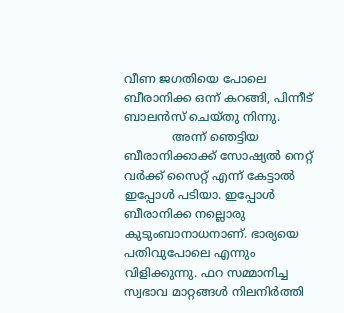വീണ ജഗതിയെ പോലെ ബീരാനിക്ക ഒന്ന് കറങ്ങി, പിന്നീട് ബാലന്‍സ് ചെയ്തു നിന്നു.
             അന്ന് ഞെട്ടിയ ബീരാനിക്കാക്ക് സോഷ്യല്‍ നെറ്റ് വര്‍ക്ക് സൈറ്റ് എന്ന് കേട്ടാല്‍ ഇപ്പോള്‍ പടിയാ. ഇപ്പോള്‍ ബീരാനിക്ക നല്ലൊരു കുടുംബാനാധനാണ്. ഭാര്യയെ പതിവുപോലെ എന്നും വിളിക്കുന്നു. ഫറ സമ്മാനിച്ച സ്വഭാവ മാറ്റങ്ങള്‍ നിലനിര്‍ത്തി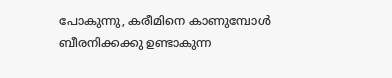പോകുന്നു, കരീമിനെ കാണുമ്പോള്‍ ബീരനിക്കക്കു ഉണ്ടാകുന്ന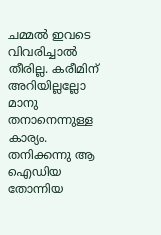ചമ്മല്‍ ഇവടെ വിവരിച്ചാല്‍ തീരില്ല. കരീമിന് അറിയില്ലല്ലോ മാനു തനാനെന്നുള്ള കാര്യം.
തനിക്കന്നു ആ ഐഡിയ തോന്നിയ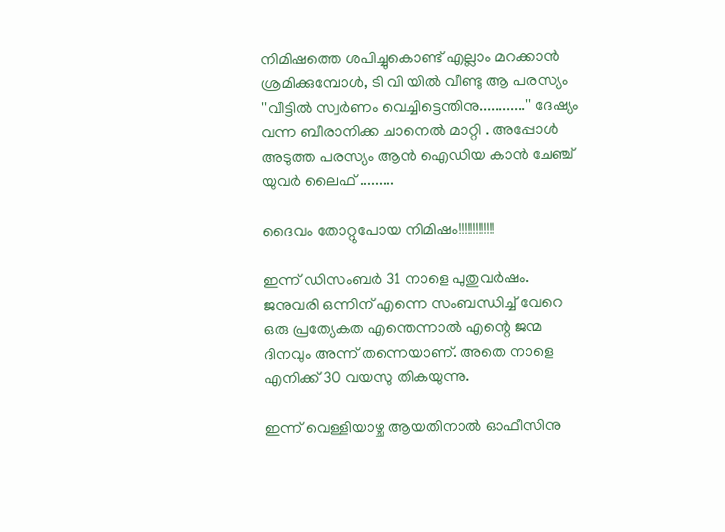നിമിഷത്തെ ശപിച്ചുകൊണ്ട് എല്ലാം മറക്കാന്‍ ശ്രമിക്കുമ്പോള്‍, ടി വി യില്‍ വീണ്ടു ആ പരസ്യം ''വീട്ടില്‍ സ്വര്‍ണം വെച്ചിട്ടെന്തിനു............'' ദേഷ്യം വന്ന ബീരാനിക്ക ചാനെല്‍ മാറ്റി . അപ്പോള്‍ അടുത്ത പരസ്യം ആന്‍ ഐഡിയ കാന്‍ ചേഞ്ച്‌ യുവര്‍ ലൈഫ് .........

ദൈവം തോറ്റുപോയ നിമിഷം!!!!!!!!!!!!!

ഇന്ന് ഡിസംബര്‍ 31 നാളെ പുതുവര്‍ഷം. ജനുവരി ഒന്നിന് എന്നെ സംബന്ധിച്ച് വേറെ ഒരു പ്രത്യേകത എന്തെന്നാല്‍ എന്റെ ജന്മ ദിനവും അന്ന് തന്നെയാണ്. അതെ നാളെ എനിക്ക് 30 വയസു തികയുന്നു.

ഇന്ന് വെള്ളിയാഴ്ച ആയതിനാല്‍ ഓഫീസിനു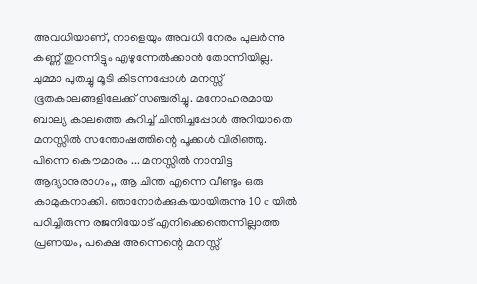അവധിയാണ്, നാളെയും അവധി നേരം പുലര്‍ന്നു കണ്ണ് തുറന്നിട്ടും എഴുന്നേല്‍ക്കാന്‍ തോന്നിയില്ല. ചുമ്മാ പുതച്ചു മൂടി കിടന്നപ്പോള്‍ മനസ്സ് ഭൂതകാലങ്ങളിലേക്ക് സഞ്ചരിച്ചു. മനോഹരമായ ബാല്യ കാലത്തെ കുറിച്ച് ചിന്തിച്ചപ്പോള്‍ അറിയാതെ മനസ്സില്‍ സന്തോഷത്തിന്റെ പൂക്കള്‍ വിരിഞ്ഞു. പിന്നെ കൌമാരം ... മനസ്സില്‍ നാമ്പിട്ട ആദ്യാനുരാഗം,, ആ ചിന്ത എന്നെ വീണ്ടും ഒരു കാമുകനാക്കി. ഞാനോര്‍ക്കുകയായിരുന്നു 10 c യില്‍ പഠിച്ചിരുന്ന രജനിയോട്‌ എനിക്കെന്തെന്നില്ലാത്ത പ്രണയം, പക്ഷെ അന്നെന്റെ മനസ്സ്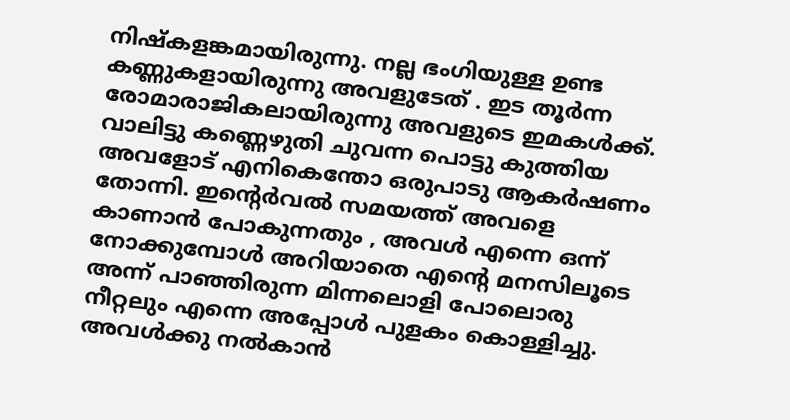നിഷ്കളങ്കമായിരുന്നു. നല്ല ഭംഗിയുള്ള ഉണ്ട കണ്ണുകളായിരുന്നു അവളുടേത്‌ . ഇട തൂര്‍ന്ന രോമാരാജികലായിരുന്നു അവളുടെ ഇമകള്‍ക്ക്. വാലിട്ടു കണ്ണെഴുതി ചുവന്ന പൊട്ടു കുത്തിയ അവളോട്‌ എനികെന്തോ ഒരുപാടു ആകര്‍ഷണം തോന്നി. ഇന്റെര്‍വല്‍ സമയത്ത് അവളെ കാണാന്‍ പോകുന്നതും , അവള്‍ എന്നെ ഒന്ന് നോക്കുമ്പോള്‍ അറിയാതെ എന്റെ മനസിലൂടെ അന്ന് പാഞ്ഞിരുന്ന മിന്നലൊളി പോലൊരു നീറ്റലും എന്നെ അപ്പോള്‍ പുളകം കൊള്ളിച്ചു. അവള്‍ക്കു നല്‍കാന്‍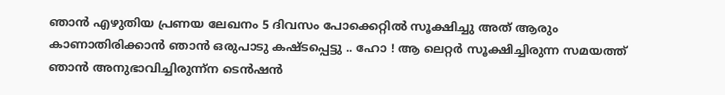ഞാന്‍ എഴുതിയ പ്രണയ ലേഖനം 5 ദിവസം പോക്കെറ്റില്‍ സൂക്ഷിച്ചു അത് ആരും കാണാതിരിക്കാന്‍ ഞാന്‍ ഒരുപാടു കഷ്ടപ്പെട്ടു .. ഹോ ! ആ ലെറ്റര്‍ സൂക്ഷിച്ചിരുന്ന സമയത്ത് ഞാന്‍ അനുഭാവിച്ചിരുന്ന്ന ടെന്‍ഷന്‍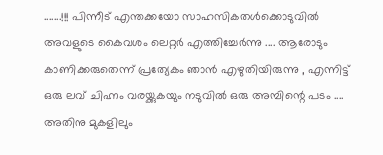.......!!! പിന്നീട് എന്തക്കയോ സാഹസികതള്‍ക്കൊടുവില്‍ അവളുടെ കൈവശം ലെറ്റര്‍ എത്തിച്ചേര്‍ന്നു .... ആരോടും കാണിക്കരുതെന്ന് പ്രത്യേകം ഞാന്‍ എഴുതിയിരുന്നു , എന്നിട്ട് ഒരു ലവ് ചിഹ്നം വരയ്ക്കുകയും നടുവില്‍ ഒരു അമ്പിന്റെ പടം .... അതിനു മുകളിലും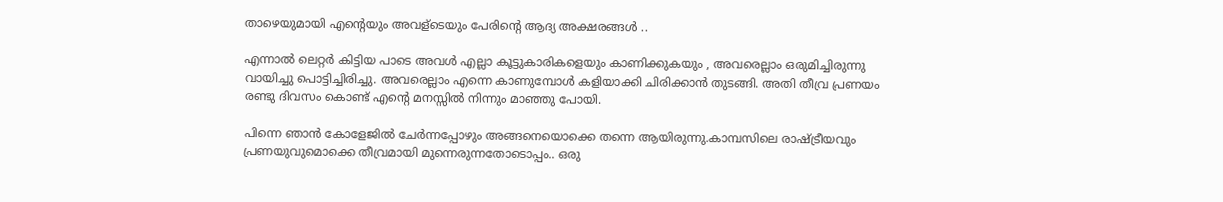താഴെയുമായി എന്റെയും അവള്ടെയും പേരിന്റെ ആദ്യ അക്ഷരങ്ങള്‍ ..

എന്നാല്‍ ലെറ്റര്‍ കിട്ടിയ പാടെ അവള്‍ എല്ലാ കൂട്ടുകാരികളെയും കാണിക്കുകയും , അവരെല്ലാം ഒരുമിച്ചിരുന്നു വായിച്ചു പൊട്ടിച്ചിരിച്ചു. അവരെല്ലാം എന്നെ കാണുമ്പോള്‍ കളിയാക്കി ചിരിക്കാന്‍ തുടങ്ങി. അതി തീവ്ര പ്രണയം രണ്ടു ദിവസം കൊണ്ട് എന്റെ മനസ്സില്‍ നിന്നും മാഞ്ഞു പോയി.

പിന്നെ ഞാന്‍ കോളേജില്‍ ചേര്‍ന്നപ്പോഴും അങ്ങനെയൊക്കെ തന്നെ ആയിരുന്നു.കാമ്പസിലെ രാഷ്ട്രീയവും പ്രണയുവുമൊക്കെ തീവ്രമായി മുന്നെരുന്നതോടൊപ്പം.. ഒരു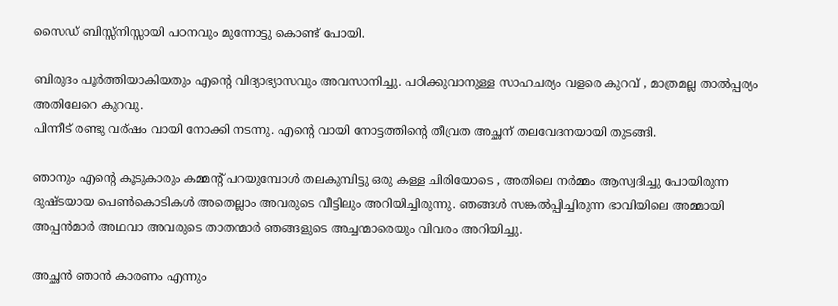സൈഡ് ബിസ്സ്നിസ്സായി പഠനവും മുന്നോട്ടു കൊണ്ട് പോയി.

ബിരുദം പൂര്‍ത്തിയാകിയതും എന്റെ വിദ്യാഭ്യാസവും അവസാനിച്ചു. പഠിക്കുവാനുള്ള സാഹചര്യം വളരെ കുറവ് , മാത്രമല്ല താല്‍പ്പര്യം അതിലേറെ കുറവു.
പിന്നീട് രണ്ടു വര്ഷം വായി നോക്കി നടന്നു. എന്റെ വായി നോട്ടത്തിന്റെ തീവ്രത അച്ഛന് തലവേദനയായി തുടങ്ങി.

ഞാനും എന്റെ കൂടുകാരും കമ്മന്റ് പറയുമ്പോള്‍ തലകുമ്പിട്ടു ഒരു കള്ള ചിരിയോടെ , അതിലെ നര്‍മ്മം ആസ്വദിച്ചു പോയിരുന്ന ദുഷ്ടയായ പെണ്‍കൊടികള്‍ അതെല്ലാം അവരുടെ വീട്ടിലും അറിയിച്ചിരുന്നു. ഞങ്ങള്‍ സങ്കല്‍പ്പിച്ചിരുന്ന ഭാവിയിലെ അമ്മായി അപ്പന്‍മാര്‍ അഥവാ അവരുടെ താതന്മാര്‍ ഞങ്ങളുടെ അച്ചന്മാരെയും വിവരം അറിയിച്ചു.

അച്ഛന്‍ ഞാന്‍ കാരണം എന്നും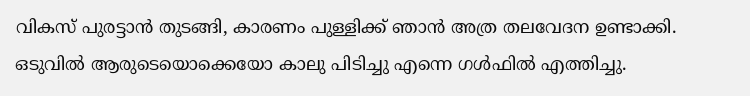വികസ് പുരട്ടാന്‍ തുടങ്ങി, കാരണം പുള്ളിക്ക് ഞാന്‍ അത്ര തലവേദന ഉണ്ടാക്കി.
ഒടുവില്‍ ആരുടെയൊക്കെയോ കാലു പിടിച്ചു എന്നെ ഗള്‍ഫില്‍ എത്തിച്ചു.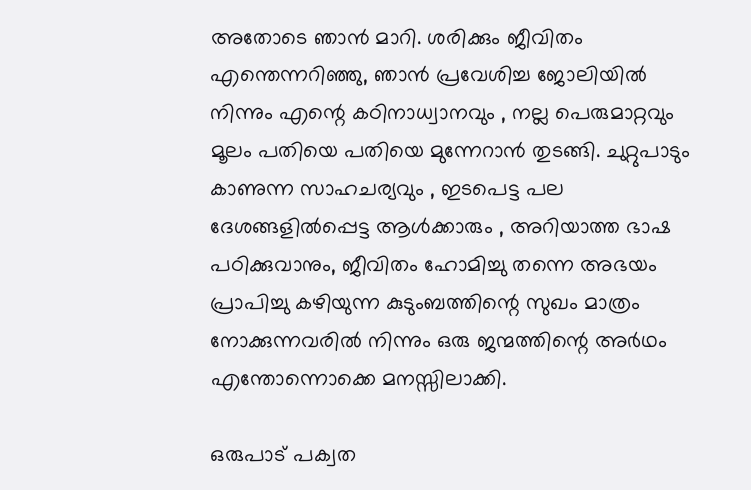അതോടെ ഞാന്‍ മാറി. ശരിക്കും ജീവിതം എന്തെന്നറിഞ്ഞു, ഞാന്‍ പ്രവേശിച്ച ജോലിയില്‍ നിന്നും എന്റെ കഠിനാധ്വാനവും , നല്ല പെരുമാറ്റവും മൂലം പതിയെ പതിയെ മുന്നേറാന്‍ തുടങ്ങി. ചുറ്റുപാടും കാണുന്ന സാഹചര്യവും , ഇടപെട്ട പല ദേശങ്ങളില്‍പ്പെട്ട ആള്‍ക്കാരും , അറിയാത്ത ഭാഷ പഠിക്കുവാനും, ജീവിതം ഹോമിച്ചു തന്നെ അഭയം പ്രാപിച്ചു കഴിയുന്ന കുടുംബത്തിന്റെ സുഖം മാത്രം നോക്കുന്നവരില്‍ നിന്നും ഒരു ജന്മത്തിന്റെ അര്‍ഥം എന്തോന്നൊക്കെ മനസ്സിലാക്കി.

ഒരുപാട് പക്വത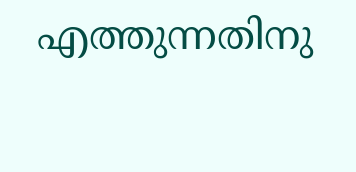എത്തുന്നതിനു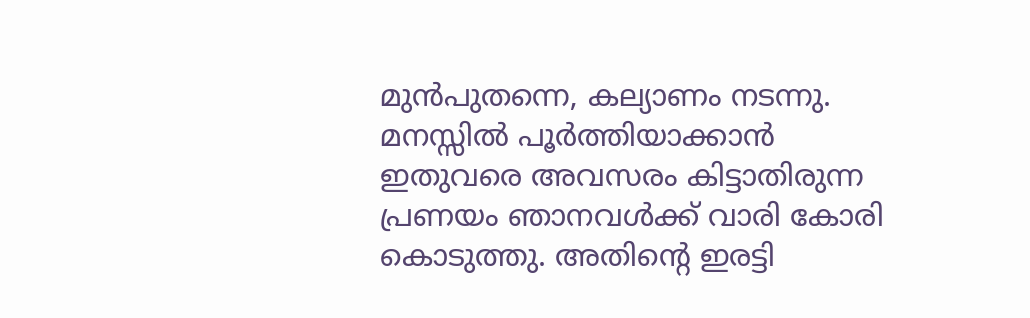മുന്‍പുതന്നെ, കല്യാണം നടന്നു. മനസ്സില്‍ പൂര്‍ത്തിയാക്കാന്‍ ഇതുവരെ അവസരം കിട്ടാതിരുന്ന പ്രണയം ഞാനവള്‍ക്ക് വാരി കോരി കൊടുത്തു. അതിന്റെ ഇരട്ടി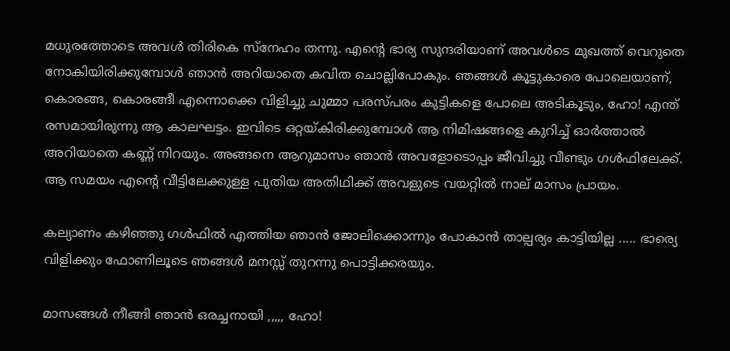മധുരത്തോടെ അവള്‍ തിരികെ സ്നേഹം തന്നു. എന്റെ ഭാര്യ സുന്ദരിയാണ് അവള്‍ടെ മുഖത്ത് വെറുതെ നോകിയിരിക്കുമ്പോള്‍ ഞാന്‍ അറിയാതെ കവിത ചൊല്ലിപോകും. ഞങ്ങള്‍ കൂട്ടുകാരെ പോലെയാണ്, കൊരങ്ങ, കൊരങ്ങീ എന്നൊക്കെ വിളിച്ചു ചുമ്മാ പരസ്പരം കുട്ടികളെ പോലെ അടികൂടും, ഹോ! എന്ത് രസമായിരുന്നു ആ കാലഘട്ടം. ഇവിടെ ഒറ്റയ്കിരിക്കുമ്പോള്‍ ആ നിമിഷങ്ങളെ കുറിച്ച് ഓര്‍ത്താല്‍ അറിയാതെ കണ്ണ് നിറയും. അങ്ങനെ ആറുമാസം ഞാന്‍ അവളോടൊപ്പം ജീവിച്ചു വീണ്ടും ഗള്‍ഫിലേക്ക്. ആ സമയം എന്റെ വീട്ടിലേക്കുള്ള പുതിയ അതിഥിക്ക് അവളുടെ വയറ്റില്‍ നാല് മാസം പ്രായം.

കല്യാണം കഴിഞ്ഞു ഗള്‍ഫില്‍ എത്തിയ ഞാന്‍ ജോലിക്കൊന്നും പോകാന്‍ താല്പര്യം കാട്ടിയില്ല ..... ഭാര്യെ വിളിക്കും ഫോണിലൂടെ ഞങ്ങള്‍ മനസ്സ് തുറന്നു പൊട്ടിക്കരയും.

മാസങ്ങള്‍ നീങ്ങി ഞാന്‍ ഒരച്ചനായി ,,,,, ഹോ!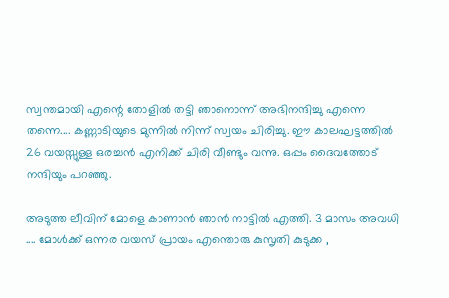സ്വന്തമായി എന്റെ തോളില്‍ തട്ടി ഞാനൊന്ന് അഭിനന്ദിച്ചു എന്നെ തന്നെ.... കണ്ണാടിയുടെ മുന്നില്‍ നിന്ന് സ്വയം ചിരിച്ചു. ഈ കാലഘട്ടത്തില്‍ 26 വയസ്സുള്ള ഒരച്ചന്‍ എനിക്ക് ചിരി വീണ്ടും വന്നു. ഒപ്പം ദൈവത്തോട് നന്ദിയും പറഞ്ഞു.

അടുത്ത ലീവിന് മോളെ കാണാന്‍ ഞാന്‍ നാട്ടില്‍ എത്തി. 3 മാസം അവധി .... മോള്‍ക്ക്‌ ഒന്നര വയസ് പ്രായം എന്തൊരു കുസൃതി കുടുക്ക ,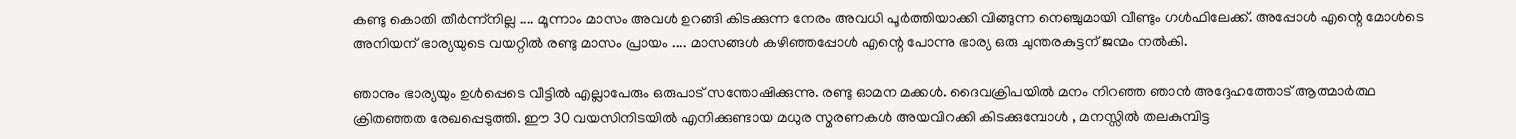കണ്ടു കൊതി തീര്‍ന്ന്നില്ല .... മൂന്നാം മാസം അവള്‍ ഉറങ്ങി കിടക്കുന്ന നേരം അവധി പൂര്‍ത്തിയാക്കി വിങ്ങുന്ന നെഞ്ചുമായി വീണ്ടും ഗള്‍ഫിലേക്ക്. അപ്പോള്‍ എന്റെ മോള്‍ടെ അനിയന് ഭാര്യയുടെ വയറ്റില്‍ രണ്ടു മാസം പ്രായം .... മാസങ്ങള്‍ കഴിഞ്ഞപ്പോള്‍ എന്റെ പോന്നു ഭാര്യ ഒരു ചുന്തരകുട്ടന് ജന്മം നല്‍കി.

ഞാനും ഭാര്യയും ഉള്‍പ്പെടെ വീട്ടില്‍ എല്ലാപേരും ഒരുപാട് സന്തോഷിക്കുന്നു. രണ്ടു ഓമന മക്കള്‍. ദൈവക്രിപയില്‍ മനം നിറഞ്ഞ ഞാന്‍ അദ്ദേഹത്തോട് ആത്മാര്‍ത്ഥ ക്രിതഞ്ഞത രേഖപ്പെടുത്തി. ഈ 30 വയസിനിടയില്‍ എനിക്കുണ്ടായ മധുര സ്മരണകള്‍ അയവിറക്കി കിടക്കുമ്പോള്‍ , മനസ്സില്‍ തലകുമ്പിട്ട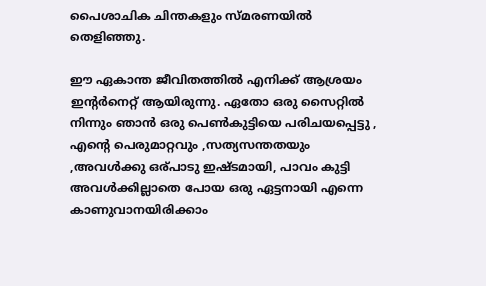പൈശാചിക ചിന്തകളും സ്മരണയില്‍ തെളിഞ്ഞു.

ഈ ഏകാന്ത ജീവിതത്തില്‍ എനിക്ക് ആശ്രയം ഇന്റര്‍നെറ്റ്‌ ആയിരുന്നു. ഏതോ ഒരു സൈറ്റില്‍ നിന്നും ഞാന്‍ ഒരു പെണ്‍കുട്ടിയെ പരിചയപ്പെട്ടു , എന്റെ പെരുമാറ്റവും ,സത്യസന്തതയും ,അവള്‍ക്കു ഒര്പാടു ഇഷ്ടമായി, പാവം കുട്ടി അവള്‍ക്കില്ലാതെ പോയ ഒരു ഏട്ടനായി എന്നെ കാണുവാനയിരിക്കാം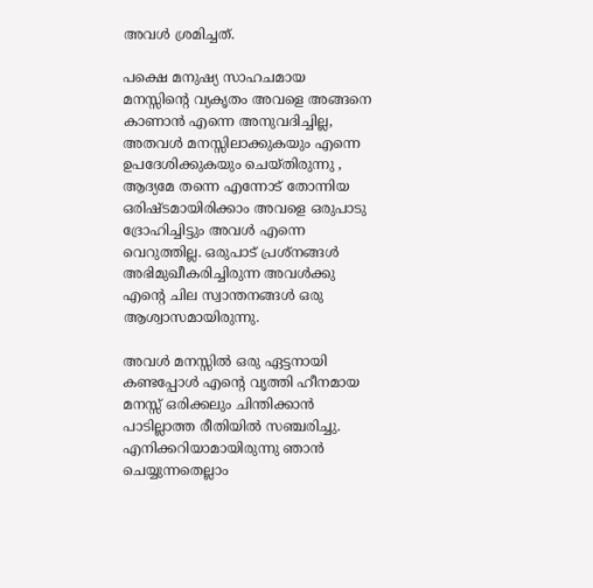അവള്‍ ശ്രമിച്ചത്.

പക്ഷെ മനുഷ്യ സാഹചമായ മനസ്സിന്റെ വ്യകൃതം അവളെ അങ്ങനെ കാണാന്‍ എന്നെ അനുവദിച്ചില്ല, അതവള്‍ മനസ്സിലാക്കുകയും എന്നെ ഉപദേശിക്കുകയും ചെയ്തിരുന്നു , ആദ്യമേ തന്നെ എന്നോട് തോന്നിയ ഒരിഷ്ടമായിരിക്കാം അവളെ ഒരുപാടു ദ്രോഹിച്ചിട്ടും അവള്‍ എന്നെ വെറുത്തില്ല. ഒരുപാട് പ്രശ്നങ്ങള്‍ അഭിമുഖീകരിച്ചിരുന്ന അവള്‍ക്കു എന്റെ ചില സ്വാന്തനങ്ങള്‍ ഒരു ആശ്വാസമായിരുന്നു.

അവള്‍ മനസ്സില്‍ ഒരു ഏട്ടനായി കണ്ടപ്പോള്‍ എന്റെ വൃത്തി ഹീനമായ മനസ്സ് ഒരിക്കലും ചിന്തിക്കാന്‍ പാടില്ലാത്ത രീതിയില്‍ സഞ്ചരിച്ചു. എനിക്കറിയാമായിരുന്നു ഞാന്‍ ചെയ്യുന്നതെല്ലാം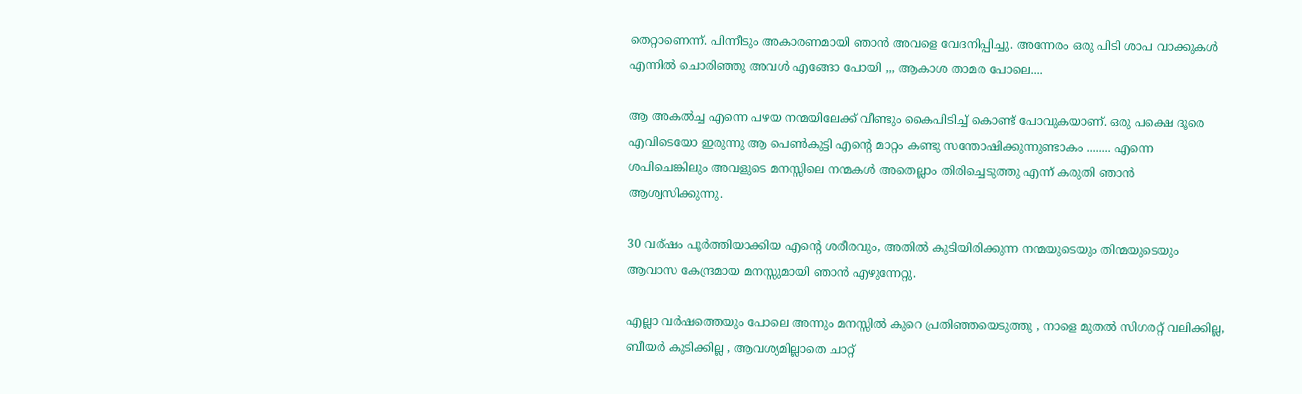തെറ്റാണെന്ന്. പിന്നീടും അകാരണമായി ഞാന്‍ അവളെ വേദനിപ്പിച്ചു. അന്നേരം ഒരു പിടി ശാപ വാക്കുകള്‍ എന്നില്‍ ചൊരിഞ്ഞു അവള്‍ എങ്ങോ പോയി ,,, ആകാശ താമര പോലെ....

ആ അകല്‍ച്ച എന്നെ പഴയ നന്മയിലേക്ക് വീണ്ടും കൈപിടിച്ച് കൊണ്ട് പോവുകയാണ്. ഒരു പക്ഷെ ദൂരെ എവിടെയോ ഇരുന്നു ആ പെണ്‍കുട്ടി എന്റെ മാറ്റം കണ്ടു സന്തോഷിക്കുന്നുണ്ടാകം ........ എന്നെ ശപിചെങ്കിലും അവളുടെ മനസ്സിലെ നന്മകള്‍ അതെല്ലാം തിരിച്ചെടുത്തു എന്ന് കരുതി ഞാന്‍ ആശ്വസിക്കുന്നു.

30 വര്ഷം പൂര്‍ത്തിയാക്കിയ എന്റെ ശരീരവും, അതില്‍ കുടിയിരിക്കുന്ന നന്മയുടെയും തിന്മയുടെയും ആവാസ കേന്ദ്രമായ മനസ്സുമായി ഞാന്‍ എഴുന്നേറ്റു.

എല്ലാ വര്‍ഷത്തെയും പോലെ അന്നും മനസ്സില്‍ കുറെ പ്രതിഞ്ഞയെടുത്തു , നാളെ മുതല്‍ സിഗരറ്റ് വലിക്കില്ല, ബീയര്‍ കുടിക്കില്ല , ആവശ്യമില്ലാതെ ചാറ്റ്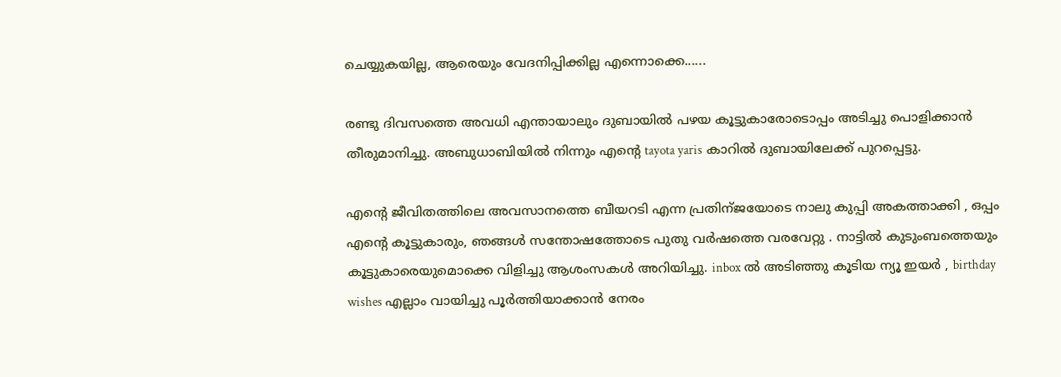ചെയ്യുകയില്ല, ആരെയും വേദനിപ്പിക്കില്ല എന്നൊക്കെ......

രണ്ടു ദിവസത്തെ അവധി എന്തായാലും ദുബായില്‍ പഴയ കൂട്ടുകാരോടൊപ്പം അടിച്ചു പൊളിക്കാന്‍ തീരുമാനിച്ചു. അബുധാബിയില്‍ നിന്നും എന്റെ tayota yaris കാറില്‍ ദുബായിലേക്ക് പുറപ്പെട്ടു.

എന്റെ ജീവിതത്തിലെ അവസാനത്തെ ബീയറടി എന്ന പ്രതിന്ജയോടെ നാലു കുപ്പി അകത്താക്കി , ഒപ്പം എന്റെ കൂട്ടുകാരും, ഞങ്ങള്‍ സന്തോഷത്തോടെ പുതു വര്‍ഷത്തെ വരവേറ്റു . നാട്ടില്‍ കുടുംബത്തെയും കൂട്ടുകാരെയുമൊക്കെ വിളിച്ചു ആശംസകള്‍ അറിയിച്ചു. inbox ല്‍ അടിഞ്ഞു കൂടിയ ന്യൂ ഇയര്‍ , birthday wishes എല്ലാം വായിച്ചു പൂര്‍ത്തിയാക്കാന്‍ നേരം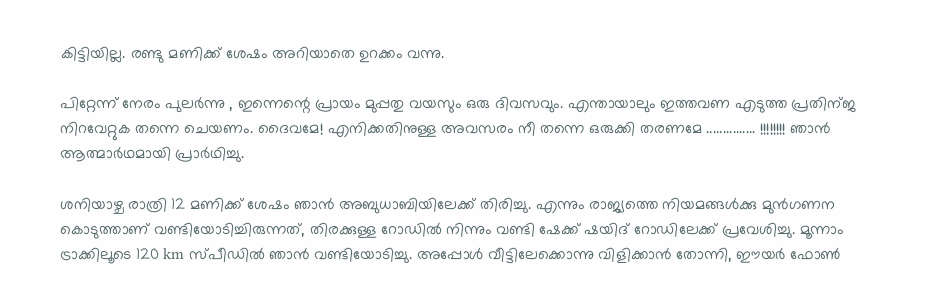കിട്ടിയില്ല. രണ്ടു മണിക്ക് ശേഷം അറിയാതെ ഉറക്കം വന്നു.

പിറ്റേന്ന് നേരം പുലര്‍ന്നു , ഇന്നെന്റെ പ്രായം മുപ്പതു വയസും ഒരു ദിവസവും. എന്തായാലും ഇത്തവണ എടുത്ത പ്രതിന്ജ നിറവേറ്റുക തന്നെ ചെയണം. ദൈവമേ! എനിക്കതിനുള്ള അവസരം നീ തന്നെ ഒരുക്കി തരണമേ ............... !!!!!!!! ഞാന്‍ ആത്മാര്‍ഥമായി പ്രാര്‍ഥിച്ചു.

ശനിയാഴ്ച രാത്രി 12 മണിക്ക് ശേഷം ഞാന്‍ അബുധാബിയിലേക്ക് തിരിച്ചു. എന്നും രാജ്യത്തെ നിയമങ്ങള്‍ക്കു മുന്‍ഗണന കൊടുത്താണ് വണ്ടിയോടിച്ചിരുന്നത്, തിരക്കുള്ള റോഡില്‍ നിന്നും വണ്ടി ഷേക്ക്‌ ഷയിദ് റോഡിലേക്ക് പ്രവേശിച്ചു. മൂന്നാം ട്രാക്കിലൂടെ 120 km സ്പീഡില്‍ ഞാന്‍ വണ്ടിയോടിച്ചു. അപ്പോള്‍ വീട്ടിലേക്കൊന്നു വിളിക്കാന്‍ തോന്നി, ഈയര്‍ ഫോണ്‍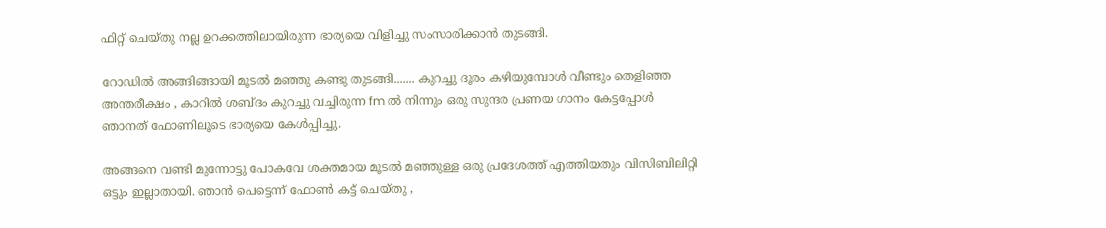ഫിറ്റ്‌ ചെയ്തു നല്ല ഉറക്കത്തിലായിരുന്ന ഭാര്യയെ വിളിച്ചു സംസാരിക്കാന്‍ തുടങ്ങി.

റോഡില്‍ അങ്ങിങ്ങായി മൂടല്‍ മഞ്ഞു കണ്ടു തുടങ്ങി....... കുറച്ചു ദൂരം കഴിയുമ്പോള്‍ വീണ്ടും തെളിഞ്ഞ അന്തരീക്ഷം , കാറില്‍ ശബ്ദം കുറച്ചു വച്ചിരുന്ന fm ല്‍ നിന്നും ഒരു സുന്ദര പ്രണയ ഗാനം കേട്ടപ്പോള്‍ ഞാനത് ഫോണിലൂടെ ഭാര്യയെ കേള്‍പ്പിച്ചു.

അങ്ങനെ വണ്ടി മുന്നോട്ടു പോകവേ ശക്തമായ മൂടല്‍ മഞ്ഞുള്ള ഒരു പ്രദേശത്ത് എത്തിയതും വിസിബിലിറ്റി ഒട്ടും ഇല്ലാതായി. ഞാന്‍ പെട്ടെന്ന് ഫോണ്‍ കട്ട്‌ ചെയ്തു ,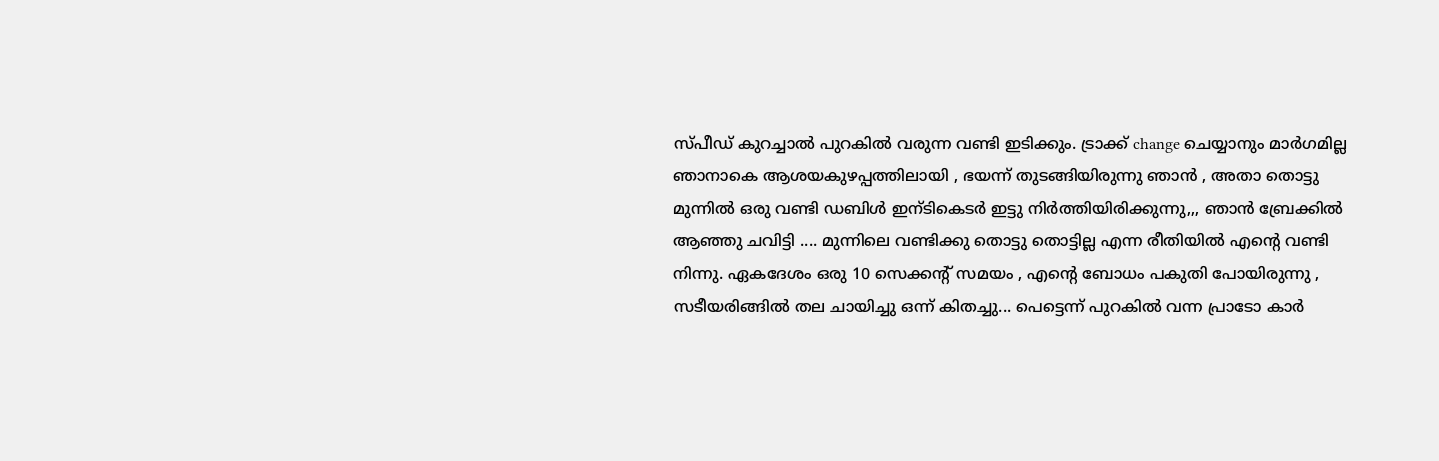സ്പീഡ് കുറച്ചാല്‍ പുറകില്‍ വരുന്ന വണ്ടി ഇടിക്കും. ട്രാക്ക് change ചെയ്യാനും മാര്‍ഗമില്ല ഞാനാകെ ആശയകുഴപ്പത്തിലായി , ഭയന്ന് തുടങ്ങിയിരുന്നു ഞാന്‍ , അതാ തൊട്ടു മുന്നില്‍ ഒരു വണ്ടി ഡബിള്‍ ഇന്ടികെടര്‍ ഇട്ടു നിര്‍ത്തിയിരിക്കുന്നു,,, ഞാന്‍ ബ്രേക്കില്‍ ആഞ്ഞു ചവിട്ടി .... മുന്നിലെ വണ്ടിക്കു തൊട്ടു തൊട്ടില്ല എന്ന രീതിയില്‍ എന്റെ വണ്ടി നിന്നു. ഏകദേശം ഒരു 10 സെക്കന്റ്‌ സമയം , എന്റെ ബോധം പകുതി പോയിരുന്നു , സടീയരിങ്ങില്‍ തല ചായിച്ചു ഒന്ന് കിതച്ചു... പെട്ടെന്ന് പുറകില്‍ വന്ന പ്രാടോ കാര്‍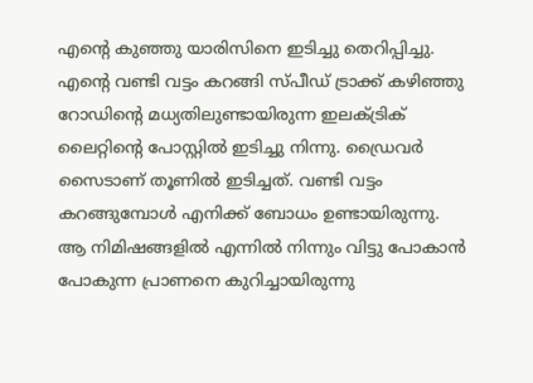എന്റെ കുഞ്ഞു യാരിസിനെ ഇടിച്ചു തെറിപ്പിച്ചു. എന്റെ വണ്ടി വട്ടം കറങ്ങി സ്പീഡ് ട്രാക്ക് കഴിഞ്ഞു റോഡിന്‍റെ മധ്യതിലുണ്ടായിരുന്ന ഇലക്ട്രിക്‌ ലൈറ്റിന്റെ പോസ്റ്റില്‍ ഇടിച്ചു നിന്നു. ഡ്രൈവര്‍ സൈടാണ് തൂണില്‍ ഇടിച്ചത്. വണ്ടി വട്ടം കറങ്ങുമ്പോള്‍ എനിക്ക് ബോധം ഉണ്ടായിരുന്നു. ആ നിമിഷങ്ങളില്‍ എന്നില്‍ നിന്നും വിട്ടു പോകാന്‍ പോകുന്ന പ്രാണനെ കുറിച്ചായിരുന്നു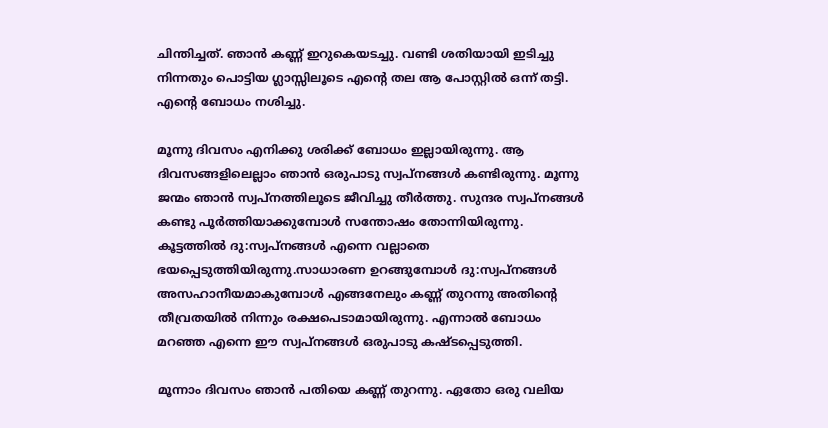ചിന്തിച്ചത്. ഞാന്‍ കണ്ണ് ഇറുകെയടച്ചു. വണ്ടി ശതിയായി ഇടിച്ചു നിന്നതും പൊട്ടിയ ഗ്ലാസ്സിലൂടെ എന്റെ തല ആ പോസ്റ്റില്‍ ഒന്ന് തട്ടി. എന്റെ ബോധം നശിച്ചു.

മൂന്നു ദിവസം എനിക്കു ശരിക്ക് ബോധം ഇല്ലായിരുന്നു. ആ ദിവസങ്ങളിലെല്ലാം ഞാന്‍ ഒരുപാടു സ്വപ്‌നങ്ങള്‍ കണ്ടിരുന്നു. മൂന്നു ജന്മം ഞാന്‍ സ്വപ്നത്തിലൂടെ ജീവിച്ചു തീര്‍ത്തു. സുന്ദര സ്വപ്‌നങ്ങള്‍ കണ്ടു പൂര്‍ത്തിയാക്കുമ്പോള്‍ സന്തോഷം തോന്നിയിരുന്നു. കൂട്ടത്തില്‍ ദു:സ്വപ്‌നങ്ങള്‍ എന്നെ വല്ലാതെ ഭയപ്പെടുത്തിയിരുന്നു.സാധാരണ ഉറങ്ങുമ്പോള്‍ ദു:സ്വപ്നങ്ങള്‍ അസഹാനീയമാകുമ്പോള്‍ എങ്ങനേലും കണ്ണ് തുറന്നു അതിന്റെ തീവ്രതയില്‍ നിന്നും രക്ഷപെടാമായിരുന്നു. എന്നാല്‍ ബോധം മറഞ്ഞ എന്നെ ഈ സ്വപ്‌നങ്ങള്‍ ഒരുപാടു കഷ്ടപ്പെടുത്തി.

മൂന്നാം ദിവസം ഞാന്‍ പതിയെ കണ്ണ് തുറന്നു. ഏതോ ഒരു വലിയ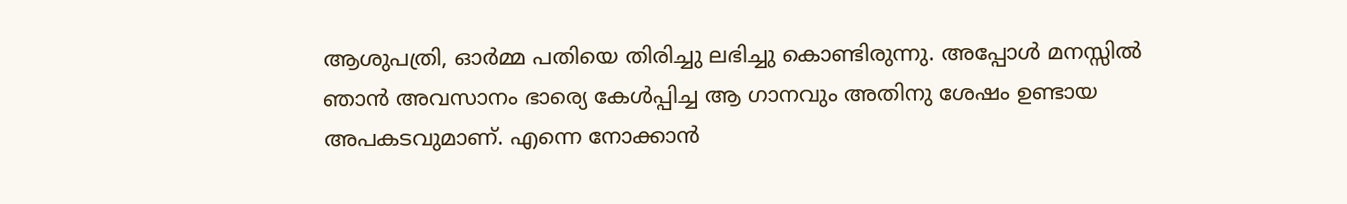ആശുപത്രി, ഓര്‍മ്മ പതിയെ തിരിച്ചു ലഭിച്ചു കൊണ്ടിരുന്നു. അപ്പോള്‍ മനസ്സില്‍ ഞാന്‍ അവസാനം ഭാര്യെ കേള്‍പ്പിച്ച ആ ഗാനവും അതിനു ശേഷം ഉണ്ടായ അപകടവുമാണ്. എന്നെ നോക്കാന്‍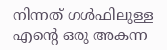നിന്നത് ഗള്‍ഫിലുള്ള എന്റെ ഒരു അകന്ന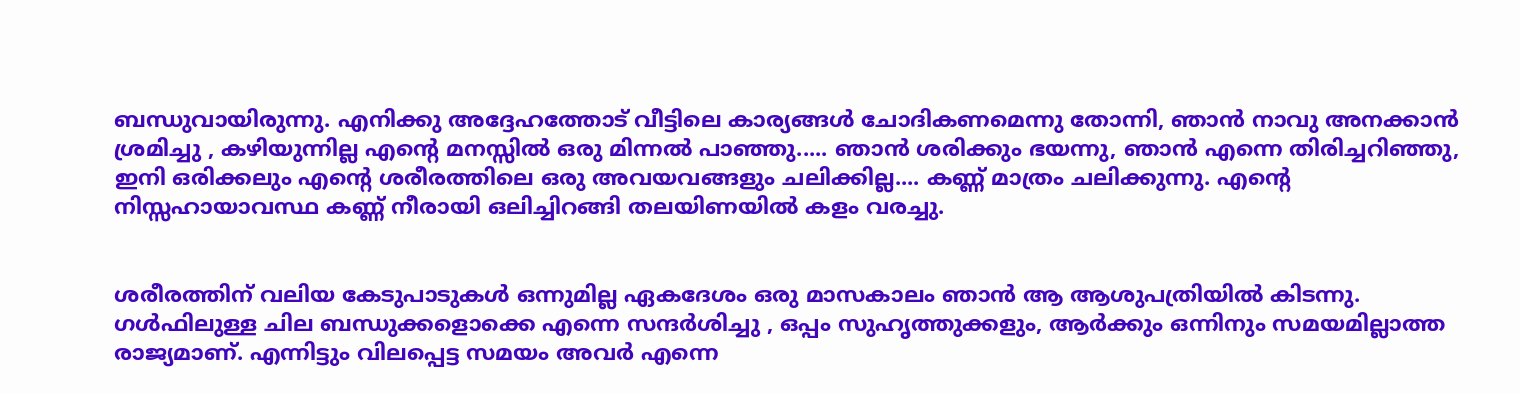ബന്ധുവായിരുന്നു. എനിക്കു അദ്ദേഹത്തോട് വീട്ടിലെ കാര്യങ്ങള്‍ ചോദികണമെന്നു തോന്നി, ഞാന്‍ നാവു അനക്കാന്‍ ശ്രമിച്ചു , കഴിയുന്നില്ല എന്റെ മനസ്സില്‍ ഒരു മിന്നല്‍ പാഞ്ഞു..... ഞാന്‍ ശരിക്കും ഭയന്നു, ഞാന്‍ എന്നെ തിരിച്ചറിഞ്ഞു, ഇനി ഒരിക്കലും എന്റെ ശരീരത്തിലെ ഒരു അവയവങ്ങളും ചലിക്കില്ല.... കണ്ണ് മാത്രം ചലിക്കുന്നു. എന്റെ നിസ്സഹായാവസ്ഥ കണ്ണ് നീരായി ഒലിച്ചിറങ്ങി തലയിണയില്‍ കളം വരച്ചു.


ശരീരത്തിന് വലിയ കേടുപാടുകള്‍ ഒന്നുമില്ല ഏകദേശം ഒരു മാസകാലം ഞാന്‍ ആ ആശുപത്രിയില്‍ കിടന്നു. ഗള്‍ഫിലുള്ള ചില ബന്ധുക്കളൊക്കെ എന്നെ സന്ദര്‍ശിച്ചു , ഒപ്പം സുഹൃത്തുക്കളും, ആര്‍ക്കും ഒന്നിനും സമയമില്ലാത്ത രാജ്യമാണ്. എന്നിട്ടും വിലപ്പെട്ട സമയം അവര്‍ എന്നെ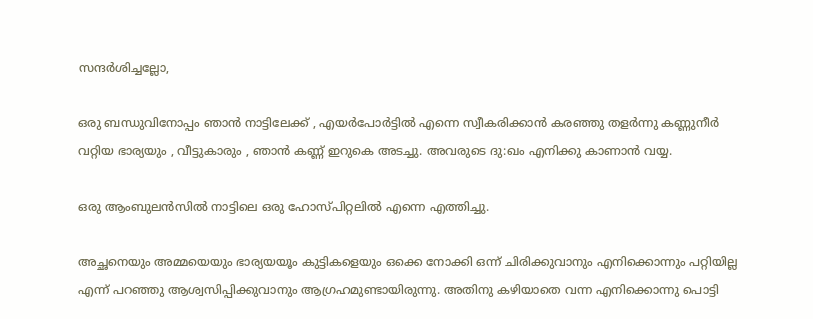സന്ദര്‍ശിച്ചല്ലോ,

ഒരു ബന്ധുവിനോപ്പം ഞാന്‍ നാട്ടിലേക്ക് , എയര്‍പോര്‍ട്ടില്‍ എന്നെ സ്വീകരിക്കാന്‍ കരഞ്ഞു തളര്‍ന്നു കണ്ണുനീര്‍ വറ്റിയ ഭാര്യയും , വീട്ടുകാരും , ഞാന്‍ കണ്ണ് ഇറുകെ അടച്ചു. അവരുടെ ദു:ഖം എനിക്കു കാണാന്‍ വയ്യ.

ഒരു ആംബുലന്‍സില്‍ നാട്ടിലെ ഒരു ഹോസ്പിറ്റലില്‍ എന്നെ എത്തിച്ചു.

അച്ഛനെയും അമ്മയെയും ഭാര്യയയൂം കുട്ടികളെയും ഒക്കെ നോക്കി ഒന്ന് ചിരിക്കുവാനും എനിക്കൊന്നും പറ്റിയില്ല എന്ന് പറഞ്ഞു ആശ്വസിപ്പിക്കുവാനും ആഗ്രഹമുണ്ടായിരുന്നു. അതിനു കഴിയാതെ വന്ന എനിക്കൊന്നു പൊട്ടി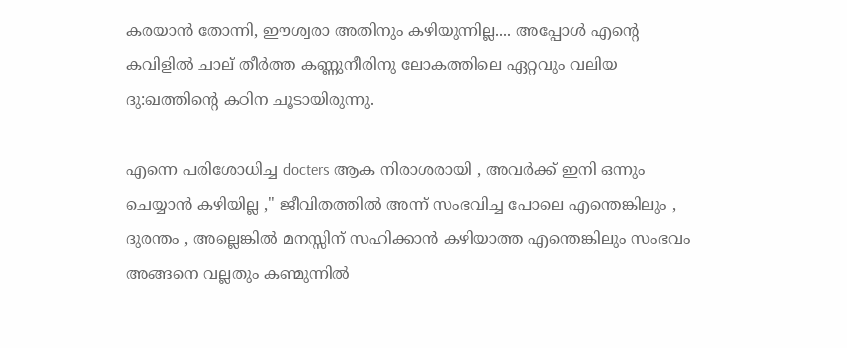കരയാന്‍ തോന്നി, ഈശ്വരാ അതിനും കഴിയുന്നില്ല.... അപ്പോള്‍ എന്റെ കവിളില്‍ ചാല് തീര്‍ത്ത കണ്ണുനീരിനു ലോകത്തിലെ ഏറ്റവും വലിയ ദു:ഖത്തിന്റെ കഠിന ചൂടായിരുന്നു.

എന്നെ പരിശോധിച്ച docters ആക നിരാശരായി , അവര്‍ക്ക് ഇനി ഒന്നും ചെയ്യാന്‍ കഴിയില്ല ," ജീവിതത്തില്‍ അന്ന് സംഭവിച്ച പോലെ എന്തെങ്കിലും , ദുരന്തം , അല്ലെങ്കില്‍ മനസ്സിന് സഹിക്കാന്‍ കഴിയാത്ത എന്തെങ്കിലും സംഭവം അങ്ങനെ വല്ലതും കണ്മുന്നില്‍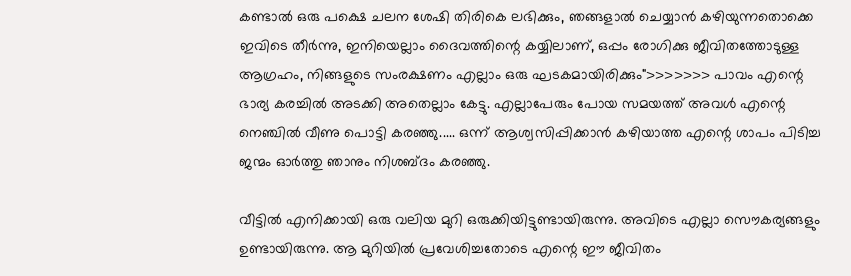കണ്ടാല്‍ ഒരു പക്ഷെ ചലന ശേഷി തിരികെ ലഭിക്കും, ഞങ്ങളാല്‍ ചെയ്യാന്‍ കഴിയുന്നതൊക്കെ ഇവിടെ തീര്‍ന്നു, ഇനിയെല്ലാം ദൈവത്തിന്റെ കയ്യിലാണ്, ഒപ്പം രോഗിക്കു ജീവിതത്തോടുള്ള ആഗ്രഹം, നിങ്ങളുടെ സംരക്ഷണം എല്ലാം ഒരു ഘടകമായിരിക്കും">>>>>>> പാവം എന്റെ ഭാര്യ കരച്ചില്‍ അടക്കി അതെല്ലാം കേട്ടു. എല്ലാപേരും പോയ സമയത്ത് അവള്‍ എന്റെ നെഞ്ചില്‍ വീണു പൊട്ടി കരഞ്ഞു..... ഒന്ന് ആശ്വസിപ്പിക്കാന്‍ കഴിയാത്ത എന്റെ ശാപം പിടിച്ച ജന്മം ഓര്‍ത്തു ഞാനും നിശബ്ദം കരഞ്ഞു.

വീട്ടില്‍ എനിക്കായി ഒരു വലിയ മുറി ഒരുക്കിയിട്ടുണ്ടായിരുന്നു. അവിടെ എല്ലാ സൌകര്യങ്ങളും ഉണ്ടായിരുന്നു. ആ മുറിയില്‍ പ്രവേശിച്ചതോടെ എന്റെ ഈ ജീവിതം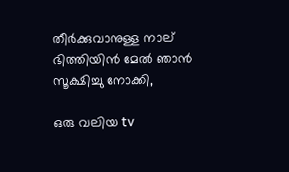തീര്‍ക്കുവാനുള്ള നാല് ഭിത്തിയിന്‍ മേല്‍ ഞാന്‍ സൂക്ഷിച്ചു നോക്കി,

ഒരു വലിയ tv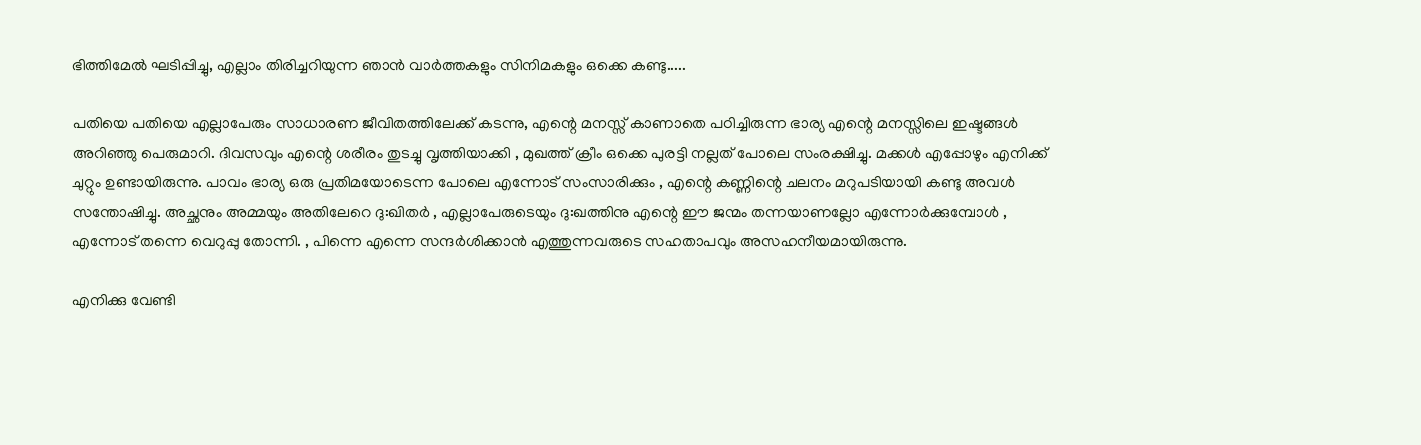ഭിത്തിമേല്‍ ഘടിപ്പിച്ചു, എല്ലാം തിരിച്ചറിയുന്ന ഞാന്‍ വാര്‍ത്തകളും സിനിമകളും ഒക്കെ കണ്ടു.....

പതിയെ പതിയെ എല്ലാപേരും സാധാരണ ജീവിതത്തിലേക്ക് കടന്നു, എന്റെ മനസ്സ് കാണാതെ പഠിച്ചിരുന്ന ഭാര്യ എന്റെ മനസ്സിലെ ഇഷ്ടങ്ങള്‍ അറിഞ്ഞു പെരുമാറി. ദിവസവും എന്റെ ശരീരം തുടച്ചു വൃത്തിയാക്കി , മുഖത്ത് ക്രീം ഒക്കെ പുരട്ടി നല്ലത് പോലെ സംരക്ഷിച്ചു. മക്കള്‍ എപ്പോഴും എനിക്ക് ചുറ്റും ഉണ്ടായിരുന്നു. പാവം ഭാര്യ ഒരു പ്രതിമയോടെന്ന പോലെ എന്നോട് സംസാരിക്കും , എന്റെ കണ്ണിന്റെ ചലനം മറുപടിയായി കണ്ടു അവള്‍ സന്തോഷിച്ചു. അച്ഛനും അമ്മയും അതിലേറെ ദു:ഖിതര്‍ , എല്ലാപേരുടെയും ദു:ഖത്തിനു എന്റെ ഈ ജന്മം തന്നയാണല്ലോ എന്നോര്‍ക്കുമ്പോള്‍ , എന്നോട് തന്നെ വെറുപ്പു തോന്നി. , പിന്നെ എന്നെ സന്ദര്‍ശിക്കാന്‍ എത്തുന്നവരുടെ സഹതാപവും അസഹനീയമായിരുന്നു.

എനിക്കു വേണ്ടി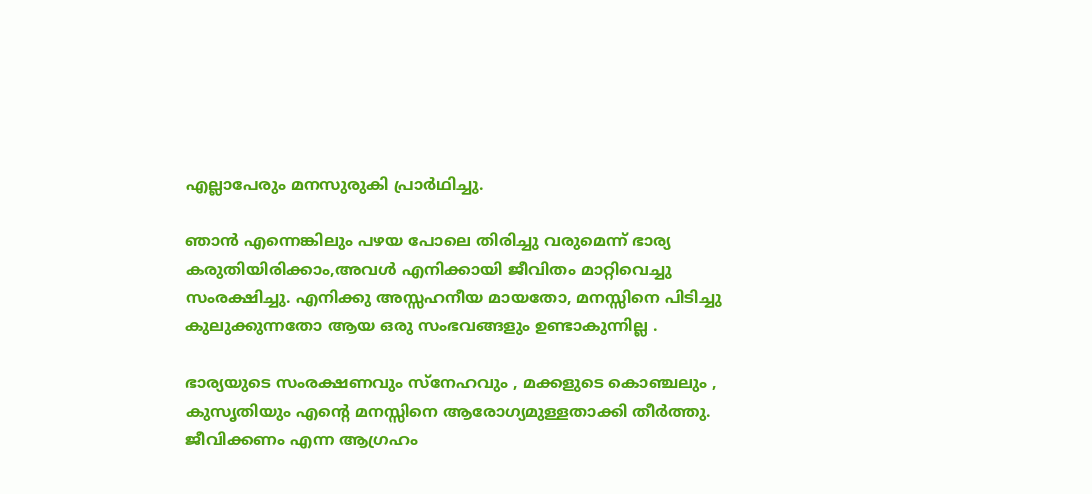എല്ലാപേരും മനസുരുകി പ്രാര്‍ഥിച്ചു.

ഞാന്‍ എന്നെങ്കിലും പഴയ പോലെ തിരിച്ചു വരുമെന്ന് ഭാര്യ കരുതിയിരിക്കാം,അവള്‍ എനിക്കായി ജീവിതം മാറ്റിവെച്ചു സംരക്ഷിച്ചു. എനിക്കു അസ്സഹനീയ മായതോ, മനസ്സിനെ പിടിച്ചു കുലുക്കുന്നതോ ആയ ഒരു സംഭവങ്ങളും ഉണ്ടാകുന്നില്ല .

ഭാര്യയുടെ സംരക്ഷണവും സ്നേഹവും , മക്കളുടെ കൊഞ്ചലും , കുസൃതിയും എന്റെ മനസ്സിനെ ആരോഗ്യമുള്ളതാക്കി തീര്‍ത്തു. ജീവിക്കണം എന്ന ആഗ്രഹം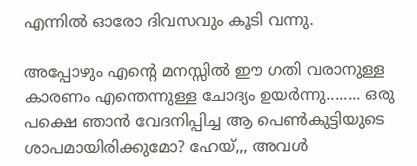എന്നില്‍ ഓരോ ദിവസവും കൂടി വന്നു.

അപ്പോഴും എന്റെ മനസ്സില്‍ ഈ ഗതി വരാനുള്ള കാരണം എന്തെന്നുള്ള ചോദ്യം ഉയര്‍ന്നു........ ഒരു പക്ഷെ ഞാന്‍ വേദനിപ്പിച്ച ആ പെണ്‍കുട്ടിയുടെ ശാപമായിരിക്കുമോ? ഹേയ്,,, അവള്‍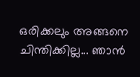ഒരിക്കലും അങ്ങനെ ചിന്തിക്കില്ല... ഞാന്‍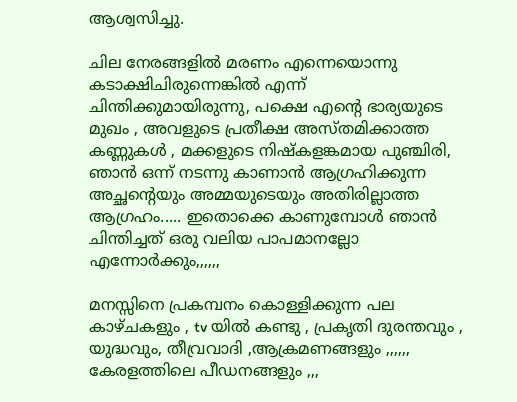ആശ്വസിച്ചു.

ചില നേരങ്ങളില്‍ മരണം എന്നെയൊന്നു കടാക്ഷിചിരുന്നെങ്കില്‍ എന്ന് ചിന്തിക്കുമായിരുന്നു, പക്ഷെ എന്റെ ഭാര്യയുടെ മുഖം , അവളുടെ പ്രതീക്ഷ അസ്തമിക്കാത്ത കണ്ണുകള്‍ , മക്കളുടെ നിഷ്കളങ്കമായ പുഞ്ചിരി, ഞാന്‍ ഒന്ന് നടന്നു കാണാന്‍ ആഗ്രഹിക്കുന്ന അച്ഛന്റെയും അമ്മയുടെയും അതിരില്ലാത്ത ആഗ്രഹം..... ഇതൊക്കെ കാണുമ്പോള്‍ ഞാന്‍ ചിന്തിച്ചത് ഒരു വലിയ പാപമാനല്ലോ എന്നോര്‍ക്കും,,,,,,

മനസ്സിനെ പ്രകമ്പനം കൊള്ളിക്കുന്ന പല കാഴ്ചകളും , tv യില്‍ കണ്ടു , പ്രകൃതി ദുരന്തവും , യുദ്ധവും, തീവ്രവാദി ,ആക്രമണങ്ങളും ,,,,,, കേരളത്തിലെ പീഡനങ്ങളും ,,,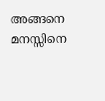അങ്ങനെ മനസ്സിനെ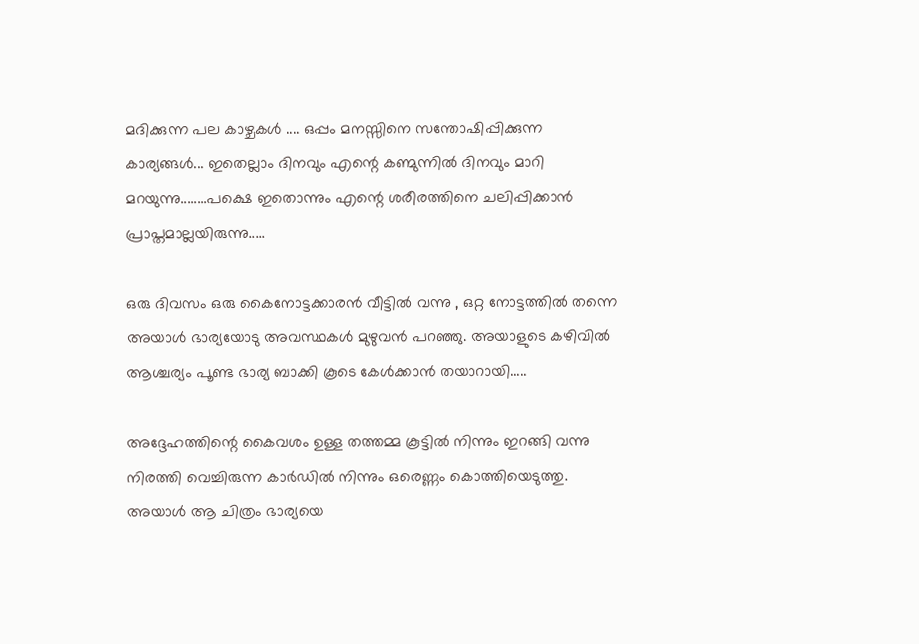മദിക്കുന്ന പല കാഴ്ചകള്‍ .... ഒപ്പം മനസ്സിനെ സന്തോഷിപ്പിക്കുന്ന കാര്യങ്ങള്‍... ഇതെല്ലാം ദിനവും എന്റെ കണ്മുന്നില്‍ ദിനവും മാറി മറയുന്നു........പക്ഷെ ഇതൊന്നും എന്റെ ശരീരത്തിനെ ചലിപ്പിക്കാന്‍ പ്രാപ്തമാല്ലയിരുന്നു.....

ഒരു ദിവസം ഒരു കൈനോട്ടക്കാരന്‍ വീട്ടില്‍ വന്നു , ഒറ്റ നോട്ടത്തില്‍ തന്നെ അയാള്‍ ഭാര്യയോടു അവസ്ഥകള്‍ മുഴുവന്‍ പറഞ്ഞു. അയാളുടെ കഴിവില്‍ ആശ്ചര്യം പൂണ്ട ഭാര്യ ബാക്കി കൂടെ കേള്‍ക്കാന്‍ തയാറായി.....

അദ്ദേഹത്തിന്റെ കൈവശം ഉള്ള തത്തമ്മ കൂട്ടില്‍ നിന്നും ഇറങ്ങി വന്നു നിരത്തി വെച്ചിരുന്ന കാര്‍ഡില്‍ നിന്നും ഒരെണ്ണം കൊത്തിയെടുത്തു. അയാള്‍ ആ ചിത്രം ഭാര്യയെ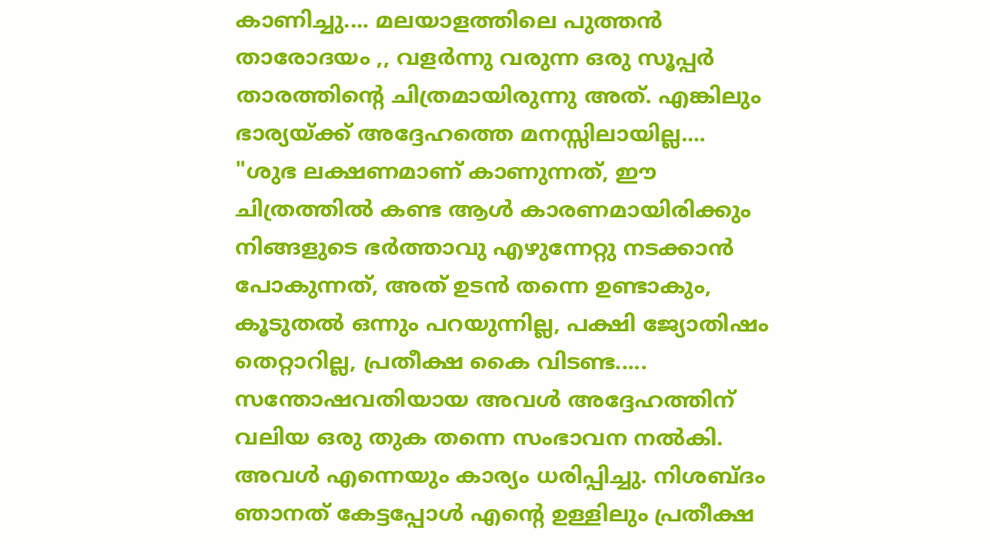കാണിച്ചു.... മലയാളത്തിലെ പുത്തന്‍ താരോദയം ,, വളര്‍ന്നു വരുന്ന ഒരു സൂപ്പര്‍ താരത്തിന്റെ ചിത്രമായിരുന്നു അത്. എങ്കിലും ഭാര്യയ്ക്ക് അദ്ദേഹത്തെ മനസ്സിലായില്ല....
"ശുഭ ലക്ഷണമാണ് കാണുന്നത്, ഈ ചിത്രത്തില്‍ കണ്ട ആള്‍ കാരണമായിരിക്കും നിങ്ങളുടെ ഭര്‍ത്താവു എഴുന്നേറ്റു നടക്കാന്‍ പോകുന്നത്, അത് ഉടന്‍ തന്നെ ഉണ്ടാകും, കൂടുതല്‍ ഒന്നും പറയുന്നില്ല, പക്ഷി ജ്യോതിഷം തെറ്റാറില്ല, പ്രതീക്ഷ കൈ വിടണ്ട.....
സന്തോഷവതിയായ അവള്‍ അദ്ദേഹത്തിന് വലിയ ഒരു തുക തന്നെ സംഭാവന നല്‍കി. അവള്‍ എന്നെയും കാര്യം ധരിപ്പിച്ചു. നിശബ്ദം ഞാനത് കേട്ടപ്പോള്‍ എന്റെ ഉള്ളിലും പ്രതീക്ഷ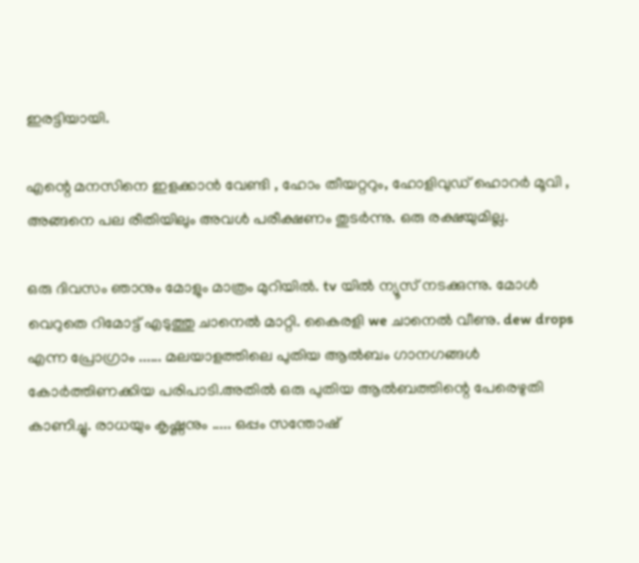ഇരട്ടിയായി.

എന്റെ മനസിനെ ഇളക്കാന്‍ വേണ്ടി , ഹോം തീയറ്ററും, ഹോളിവുഡ് ഹൊറര്‍ മൂവി , അങ്ങനെ പല രീതിയിലും അവള്‍ പരീക്ഷണം തുടര്‍ന്നു. ഒരു രക്ഷയുമില്ല.

ഒരു ദിവസം ഞാനും മോളും മാത്രം മുറിയില്‍. tv യില്‍ ന്യൂസ്‌ നടക്കുന്നു. മോള്‍ വെറുതെ റിമോട്ട് എടുത്തു ചാനെല്‍ മാറ്റി. കൈരളി we ചാനെല്‍ വീണു. dew drops എന്ന പ്രോഗ്രാം ...... മലയാളത്തിലെ പുതിയ ആല്‍ബം ഗാനഗങ്ങള്‍ കോര്‍ത്തിണക്കിയ പരിപാടി.അതില്‍ ഒരു പുതിയ ആല്‍ബത്തിന്റെ പേരെഴുതി കാണിച്ചു. രാധയും കൃഷ്ണനും ..... ഒപ്പം സന്തോഷ്‌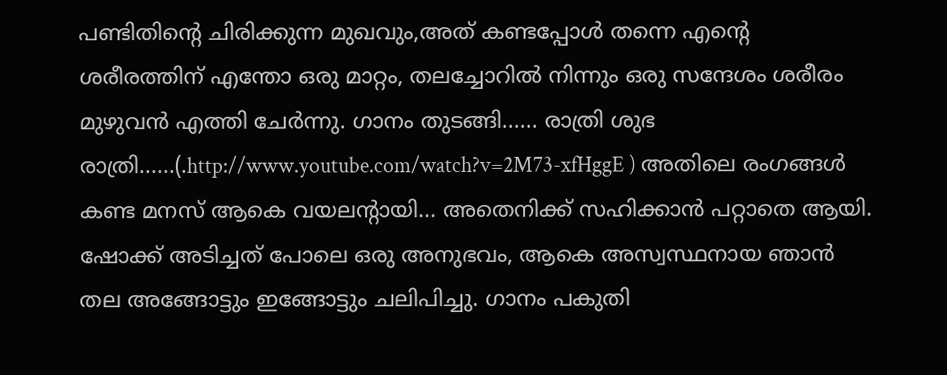പണ്ടിതിന്റെ ചിരിക്കുന്ന മുഖവും,അത് കണ്ടപ്പോള്‍ തന്നെ എന്റെ ശരീരത്തിന് എന്തോ ഒരു മാറ്റം, തലച്ചോറില്‍ നിന്നും ഒരു സന്ദേശം ശരീരം മുഴുവന്‍ എത്തി ചേര്‍ന്നു. ഗാനം തുടങ്ങി...... രാത്രി ശുഭ രാത്രി......(.http://www.youtube.com/watch?v=2M73-xfHggE ) അതിലെ രംഗങ്ങള്‍ കണ്ട മനസ് ആകെ വയലന്റായി... അതെനിക്ക് സഹിക്കാന്‍ പറ്റാതെ ആയി. ഷോക്ക്‌ അടിച്ചത് പോലെ ഒരു അനുഭവം, ആകെ അസ്വസ്ഥനായ ഞാന്‍ തല അങ്ങോട്ടും ഇങ്ങോട്ടും ചലിപിച്ചു. ഗാനം പകുതി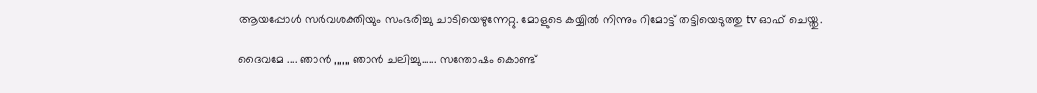ആയപ്പോള്‍ സര്‍വശക്തിയും സംഭരിച്ചു ചാടിയെഴുന്നേറ്റു. മോളുടെ കയ്യില്‍ നിന്നും റിമോട്ട് തട്ടിയെടുത്തു tv ഓഫ്‌ ചെയ്തു.

ദൈവമേ .... ഞാന്‍ ,,,,,, ഞാന്‍ ചലിച്ചു...... സന്തോഷം കൊണ്ട്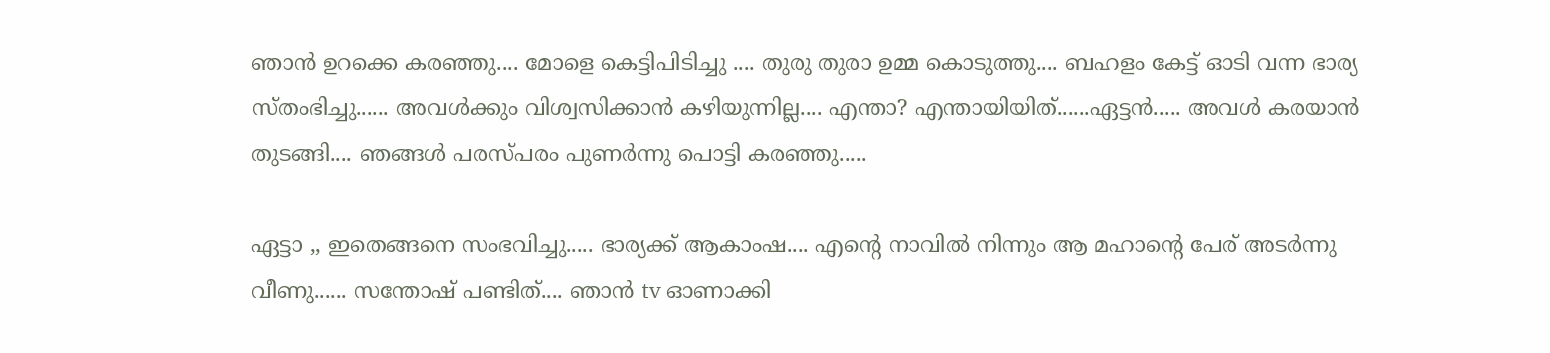ഞാന്‍ ഉറക്കെ കരഞ്ഞു.... മോളെ കെട്ടിപിടിച്ചു .... തുരു തുരാ ഉമ്മ കൊടുത്തു.... ബഹളം കേട്ട് ഓടി വന്ന ഭാര്യ സ്തംഭിച്ചു...... അവള്‍ക്കും വിശ്വസിക്കാന്‍ കഴിയുന്നില്ല.... എന്താ? എന്തായിയിത്......ഏട്ടന്‍..... അവള്‍ കരയാന്‍ തുടങ്ങി.... ഞങ്ങള്‍ പരസ്പരം പുണര്‍ന്നു പൊട്ടി കരഞ്ഞു.....

ഏട്ടാ ,, ഇതെങ്ങനെ സംഭവിച്ചു..... ഭാര്യക്ക് ആകാംഷ.... എന്റെ നാവില്‍ നിന്നും ആ മഹാന്റെ പേര് അടര്‍ന്നു വീണു...... സന്തോഷ്‌ പണ്ടിത്.... ഞാന്‍ tv ഓണാക്കി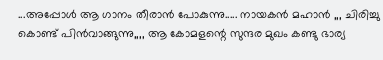...അപ്പോള്‍ ആ ഗാനം തീരാന്‍ പോകുന്നു..... നായകന്‍ മഹാന്‍ ,,, ചിരിച്ചു കൊണ്ട് പിന്‍വാങ്ങുന്നു,,,, ആ കോമളന്റെ സുന്ദര മുഖം കണ്ടു ഭാര്യ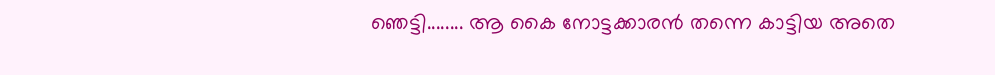ഞെട്ടി........ ആ കൈ നോട്ടക്കാരന്‍ തന്നെ കാട്ടിയ അതെ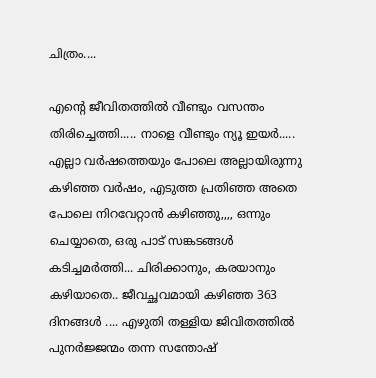ചിത്രം....

എന്റെ ജീവിതത്തില്‍ വീണ്ടും വസന്തം തിരിച്ചെത്തി..... നാളെ വീണ്ടും ന്യൂ ഇയര്‍..... എല്ലാ വര്‍ഷത്തെയും പോലെ അല്ലായിരുന്നു കഴിഞ്ഞ വര്‍ഷം, എടുത്ത പ്രതിഞ്ഞ അതെ പോലെ നിറവേറ്റാന്‍ കഴിഞ്ഞു,,,, ഒന്നും ചെയ്യാതെ, ഒരു പാട് സങ്കടങ്ങള്‍ കടിച്ചമര്‍ത്തി... ചിരിക്കാനും, കരയാനും കഴിയാതെ.. ജീവച്ഛവമായി കഴിഞ്ഞ 363 ദിനങ്ങള്‍ .... എഴുതി തള്ളിയ ജിവിതത്തില്‍ പുനര്‍ജ്ജന്മം തന്ന സന്തോഷ്‌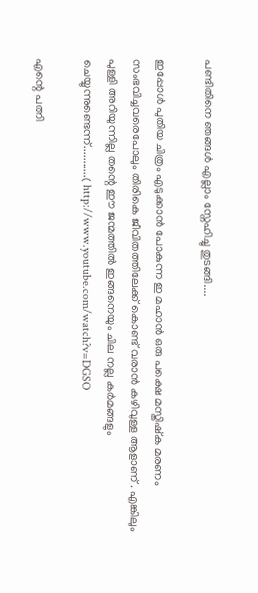പണ്ടിതിനെ ഞങ്ങള്‍ എല്ലാം സ്നേഹിച്ചു തുടങ്ങി....

ഇപ്പോള്‍ പുതിയ ചിത്രം എടുക്കാന്‍ പോകുന്ന ഇ മഹാന്‍ ഒരു പക്ഷെ മസ്തിഷ്ക മരണം സംഭവിച്ചവരെപോലും തിരികെ ജീവിതത്തിലേക്ക് കൊണ്ട് വരാന്‍ കഴിവുള്ള ആളാണ്‌ . എങ്കിലും പുള്ളി അറിയുന്നില്ല തന്റെ ഈ ജന്മത്തില്‍ ഇങ്ങനെയും ചില നല്ല കര്‍മങ്ങളും ചെയ്യുന്നുണ്ടെന്ന്...........( http://www.youtube.com/watch?v=DGSO

എന്റെ പത്നി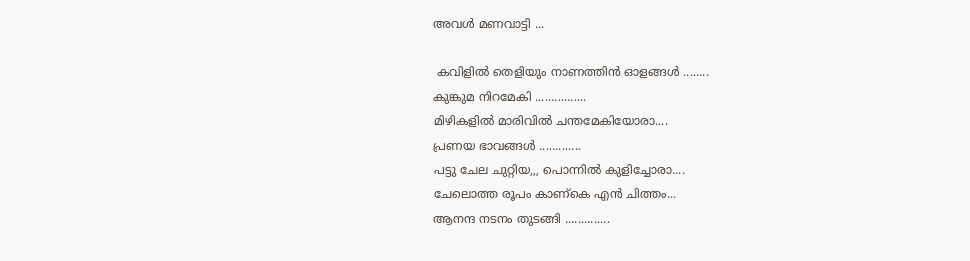അവള്‍ മണവാട്ടി ...

 കവിളില്‍ തെളിയും നാണത്തിന്‍ ഓളങ്ങള്‍ ........
കുങ്കുമ നിറമേകി ................
മിഴികളില്‍ മാരിവില്‍ ചന്തമേകിയോരാ....
പ്രണയ ഭാവങ്ങള്‍ .............
പട്ടു ചേല ചുറ്റിയ,,, പൊന്നില്‍ കുളിച്ചോരാ....
ചേലൊത്ത രൂപം കാണ്കെ എന്‍ ചിത്തം...
ആനന്ദ നടനം തുടങ്ങി ..............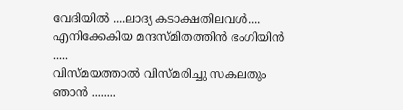വേദിയില്‍ ....ലാദ്യ കടാക്ഷതിലവള്‍....
എനിക്കേകിയ മന്ദസ്മിതത്തിന്‍ ഭംഗിയിന്‍ .....
വിസ്മയത്താല്‍ വിസ്മരിച്ചു സകലതും ഞാന്‍ ........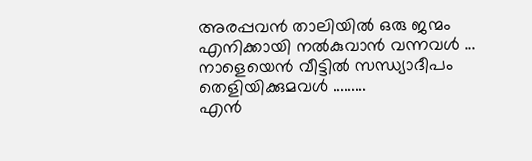അരപ്പവന്‍ താലിയില്‍ ഒരു ജന്മം എനിക്കായി നല്‍കുവാന്‍ വന്നവള്‍ ...
നാളെയെന്‍ വീട്ടില്‍ സന്ധ്യാദീപം തെളിയിക്കുമവള്‍ .........
എന്‍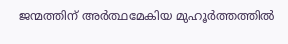ജന്മത്തിന് അര്‍ത്ഥമേകിയ മുഹൂര്‍ത്തത്തില്‍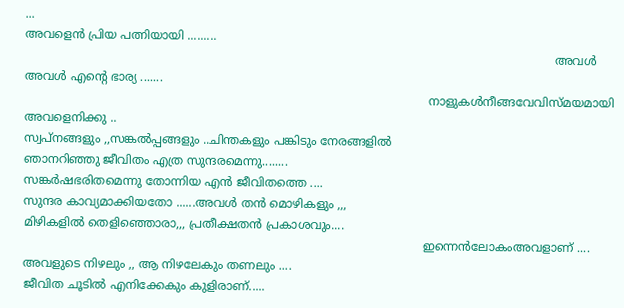...
അവളെന്‍ പ്രിയ പത്നിയായി .........
                                                                                                                                               അവള്‍ അവള്‍ എന്റെ ഭാര്യ .......
                                                                                                             നാളുകള്‍നീങ്ങവേവിസ്മയമായി അവളെനിക്കു ..
സ്വപ്നങ്ങളും ,,സങ്കല്‍പ്പങ്ങളും ..ചിന്തകളും പങ്കിടും നേരങ്ങളില്‍
ഞാനറിഞ്ഞു ജീവിതം എത്ര സുന്ദരമെന്നു........
സങ്കര്‍ഷഭരിതമെന്നു തോന്നിയ എന്‍ ജീവിതത്തെ ....
സുന്ദര കാവ്യമാക്കിയതോ ......അവള്‍ തന്‍ മൊഴികളും ,,,
മിഴികളില്‍ തെളിഞ്ഞൊരാ,,, പ്രതീക്ഷതന്‍ പ്രകാശവും....
                                                                                                            ഇന്നെന്‍ലോകംഅവളാണ് ....
അവളുടെ നിഴലും ,, ആ നിഴലേകും തണലും ....
ജീവിത ചൂടില്‍ എനിക്കേകും കുളിരാണ്.....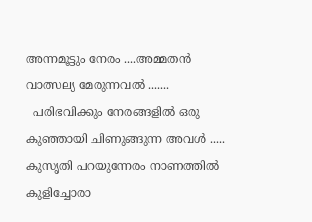അന്നമൂട്ടും നേരം ....അമ്മതന്‍ വാത്സല്യ മേരുന്നവല്‍ .......
  പരിഭവിക്കും നേരങ്ങളില്‍ ഒരു കുഞ്ഞായി ചിണുങ്ങുന്ന അവള്‍ .....
കുസൃതി പറയുന്നേരം നാണത്തില്‍ കുളിച്ചോരാ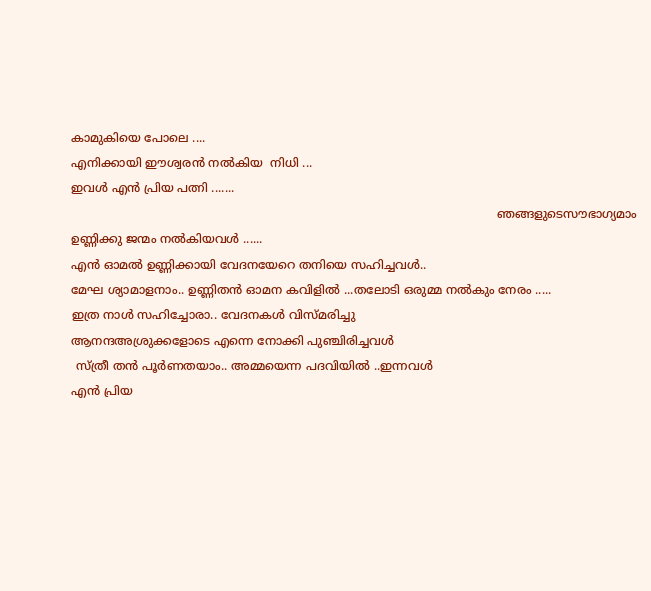കാമുകിയെ പോലെ ....
എനിക്കായി ഈശ്വരന്‍ നല്‍കിയ  നിധി ...
ഇവള്‍ എന്‍ പ്രിയ പത്നി .......
                                                                                                                   ഞങ്ങളുടെസൗഭാഗ്യമാം ഉണ്ണിക്കു ജന്മം നല്‍കിയവള്‍ ......
എന്‍ ഓമല്‍ ഉണ്ണിക്കായി വേദനയേറെ തനിയെ സഹിച്ചവള്‍..
മേഘ ശ്യാമാളനാം.. ഉണ്ണിതന്‍ ഓമന കവിളില്‍ ...തലോടി ഒരുമ്മ നല്‍കും നേരം .....
ഇത്ര നാള്‍ സഹിച്ചോരാ.. വേദനകള്‍ വിസ്മരിച്ചു
ആനന്ദഅശ്രുക്കളോടെ എന്നെ നോക്കി പുഞ്ചിരിച്ചവള്‍
 സ്ത്രീ തന്‍ പൂര്‍ണതയാം.. അമ്മയെന്ന പദവിയില്‍ ..ഇന്നവള്‍
എന്‍ പ്രിയ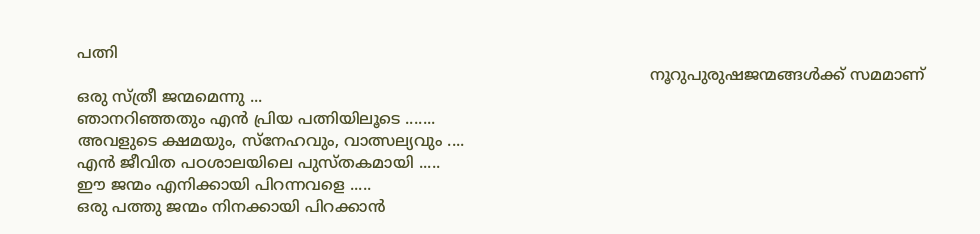പത്നി
                                                                                                                    നൂറുപുരുഷജന്മങ്ങള്‍ക്ക് സമമാണ് ഒരു സ്ത്രീ ജന്മമെന്നു ...
ഞാനറിഞ്ഞതും എന്‍ പ്രിയ പത്നിയിലൂടെ .......
അവളുടെ ക്ഷമയും, സ്നേഹവും, വാത്സല്യവും ....
എന്‍ ജീവിത പഠശാലയിലെ പുസ്തകമായി .....
ഈ ജന്മം എനിക്കായി പിറന്നവളെ .....
ഒരു പത്തു ജന്മം നിനക്കായി പിറക്കാന്‍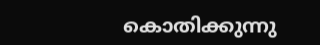കൊതിക്കുന്നു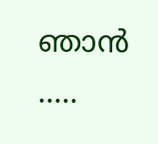ഞാന്‍ .....